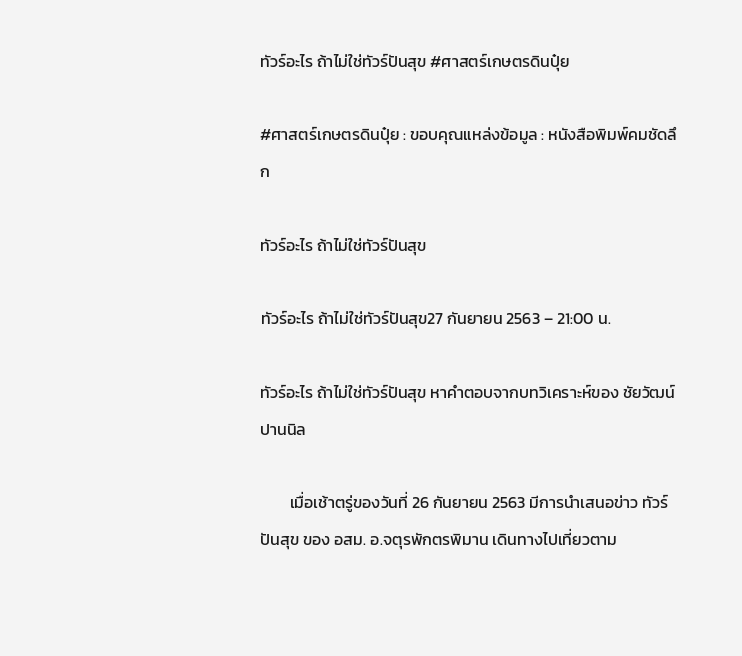ทัวร์อะไร ถ้าไม่ใช่ทัวร์ปันสุข #ศาสตร์เกษตรดินปุ๋ย

#ศาสตร์เกษตรดินปุ๋ย : ขอบคุณแหล่งข้อมูล : หนังสือพิมพ์คมชัดลึก

ทัวร์อะไร ถ้าไม่ใช่ทัวร์ปันสุข

ทัวร์อะไร ถ้าไม่ใช่ทัวร์ปันสุข27 กันยายน 2563 – 21:00 น.

ทัวร์อะไร ถ้าไม่ใช่ทัวร์ปันสุข หาคำตอบจากบทวิเคราะห์ของ ชัยวัฒน์ ปานนิล

        เมื่อเช้าตรู่ของวันที่ 26 กันยายน 2563 มีการนำเสนอข่าว ทัวร์ปันสุข ของ อสม. อ.จตุรพักตรพิมาน เดินทางไปเที่ยวตาม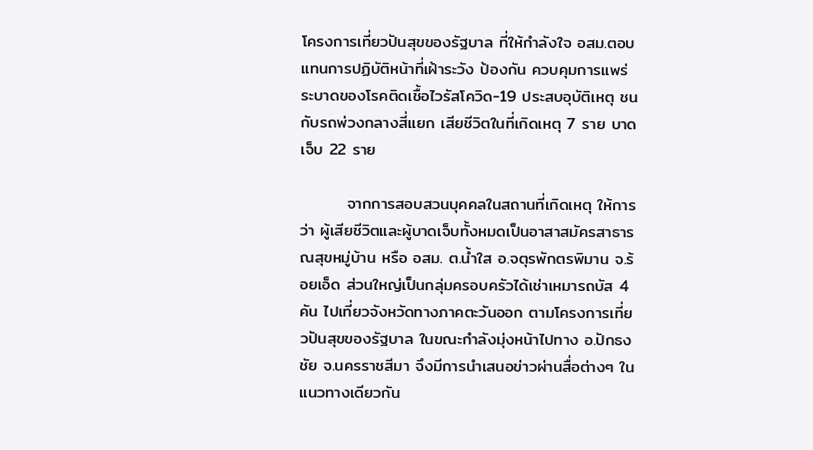โครงการเที่ยวปันสุขของรัฐบาล ที่ให้กำลังใจ อสม.ตอบแทนการปฏิบัติหน้าที่เฝ้าระวัง ป้องกัน ควบคุมการแพร่ระบาดของโรคติดเชื้อไวรัสโควิด-19 ประสบอุบัติเหตุ ชนกับรถพ่วงกลางสี่แยก เสียชีวิตในที่เกิดเหตุ 7 ราย บาดเจ็บ 22 ราย

        จากการสอบสวนบุคคลในสถานที่เกิดเหตุ ให้การว่า ผู้เสียชีวิตและผู้บาดเจ็บทั้งหมดเป็นอาสาสมัครสาธารณสุขหมู่บ้าน หรือ อสม. ต.น้ำใส อ.จตุรพักตรพิมาน จ.ร้อยเอ็ด ส่วนใหญ่เป็นกลุ่มครอบครัวได้เช่าเหมารถบัส 4 คัน ไปเที่ยวจังหวัดทางภาคตะวันออก ตามโครงการเที่ยวปันสุขของรัฐบาล ในขณะกำลังมุ่งหน้าไปทาง อ.ปักธงชัย จ.นครราชสีมา จึงมีการนำเสนอข่าวผ่านสื่อต่างๆ ในแนวทางเดียวกัน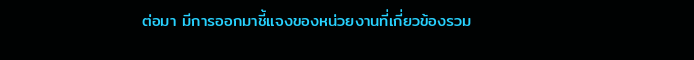ต่อมา มีการออกมาชี้แจงของหน่วยงานที่เกี่ยวข้องรวม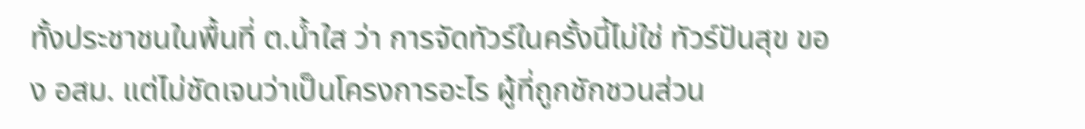ทั้งประชาชนในพื้นที่ ต.น้ำใส ว่า การจัดทัวร์ในครั้งนี้ไม่ใช่ ทัวร์ปันสุข ของ อสม. แต่ไม่ชัดเจนว่าเป็นโครงการอะไร ผู้ที่ถูกชักชวนส่วน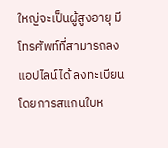ใหญ่จะเป็นผู้สูงอายุ มีโทรศัพท์ที่สามารถลงแอปไลน์ได้ ลงทะเบียนโดยการสแกนใบห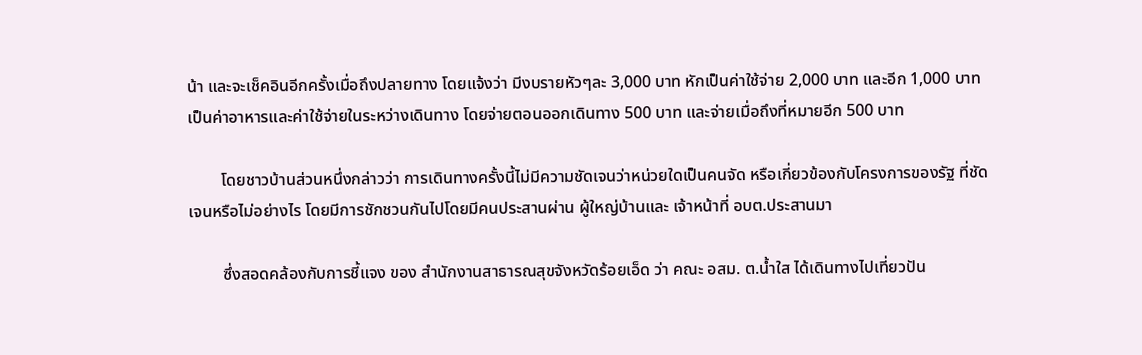น้า และจะเช็คอินอีกครั้งเมื่อถึงปลายทาง โดยแจ้งว่า มีงบรายหัวๆละ 3,000 บาท หักเป็นค่าใช้จ่าย 2,000 บาท และอีก 1,000 บาท เป็นค่าอาหารและค่าใช้จ่ายในระหว่างเดินทาง โดยจ่ายตอนออกเดินทาง 500 บาท และจ่ายเมื่อถึงที่หมายอีก 500 บาท

        โดยชาวบ้านส่วนหนึ่งกล่าวว่า การเดินทางครั้งนี้ไม่มีความชัดเจนว่าหน่วยใดเป็นคนจัด หรือเกี่ยวข้องกับโครงการของรัฐ ที่ชัดเจนหรือไม่อย่างไร โดยมีการชักชวนกันไปโดยมีคนประสานผ่าน ผู้ใหญ่บ้านและ เจ้าหน้าที่ อบต.ประสานมา

        ซึ่งสอดคล้องกับการชี้แจง ของ สำนักงานสาธารณสุขจังหวัดร้อยเอ็ด ว่า คณะ อสม. ต.น้ำใส ได้เดินทางไปเที่ยวปัน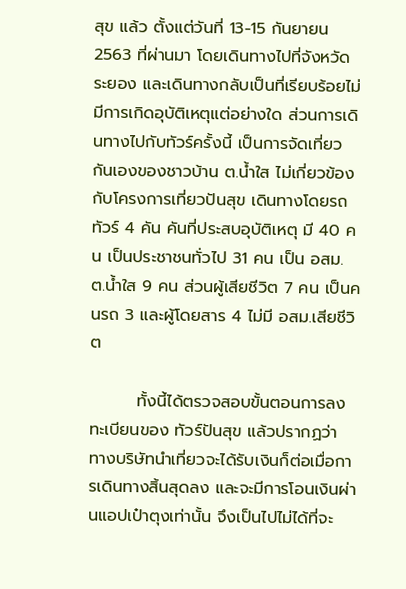สุข แล้ว ตั้งแต่วันที่ 13-15 กันยายน 2563 ที่ผ่านมา โดยเดินทางไปที่จังหวัดระยอง และเดินทางกลับเป็นที่เรียบร้อยไม่มีการเกิดอุบัติเหตุแต่อย่างใด ส่วนการเดินทางไปกับทัวร์ครั้งนี้ เป็นการจัดเที่ยวกันเองของชาวบ้าน ต.น้ำใส ไม่เกี่ยวข้องกับโครงการเที่ยวปันสุข เดินทางโดยรถทัวร์ 4 คัน คันที่ประสบอุบัติเหตุ มี 40 คน เป็นประชาชนทั่วไป 31 คน เป็น อสม. ต.น้ำใส 9 คน ส่วนผู้เสียชีวิต 7 คน เป็นคนรถ 3 และผู้โดยสาร 4 ไม่มี อสม.เสียชีวิต

        ทั้งนี้ได้ตรวจสอบขั้นตอนการลงทะเบียนของ ทัวร์ปันสุข แล้วปรากฏว่า ทางบริษัทนำเที่ยวจะได้รับเงินก็ต่อเมื่อการเดินทางสิ้นสุดลง และจะมีการโอนเงินผ่านแอปเป๋าตุงเท่านั้น จึงเป็นไปไม่ได้ที่จะ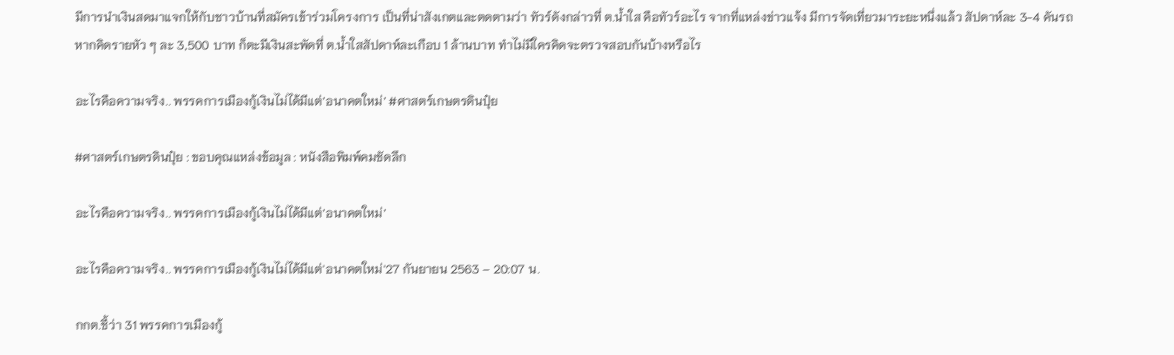มีการนำเงินสดมาแจกให้กับชาวบ้านที่สมัครเข้าร่วมโครงการ เป็นที่น่าสังเกตและตดตามว่า ทัวร์ดังกล่าวที่ ต.น้ำใส คือทัวร์อะไร จากที่แหล่งข่าวแจ้ง มีการจัดเที่ยวมาระยะหนึ่งแล้ว สัปดาห์ละ 3-4 คันรถ หากคิดรายหัว ๆ ละ 3,500 บาท ก็ตะมีเงินสะพัดที่ ต.น้ำใสสัปดาห์ละเกือบ 1 ล้านบาท ทำไม่มีใครคิดจะตรวจสอบกันบ้างหรือไร

อะไรคือความจริง.. พรรคการเมืองกู้เงินไม่ได้มีแต่’อนาคตใหม่’ #ศาสตร์เกษตรดินปุ๋ย

#ศาสตร์เกษตรดินปุ๋ย : ขอบคุณแหล่งข้อมูล : หนังสือพิมพ์คมชัดลึก

อะไรคือความจริง.. พรรคการเมืองกู้เงินไม่ได้มีแต่’อนาคตใหม่’

อะไรคือความจริง.. พรรคการเมืองกู้เงินไม่ได้มีแต่'อนาคตใหม่'27 กันยายน 2563 – 20:07 น.

กกต.ชี้ว่า 31 พรรคการเมืองกู้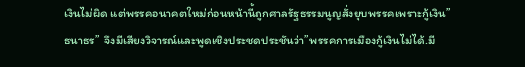เงินไม่ผิด แต่พรรคอนาคตใหม่ก่อนหน้านี้ถูกศาลรัฐธรรมนูญสั่งยุบพรรคเพราะกู้เงิน”ธนาธร”  จึงมีเสียงวิจารณ์และพูดเชิงประชดประชันว่า”พรรคการเมืองกู้เงินไม่ได้.มี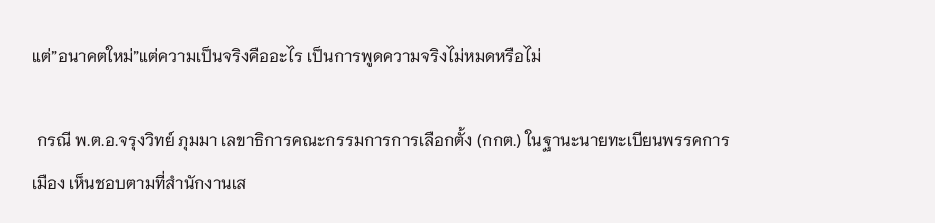แต่”อนาคตใหม่”แต่ความเป็นจริงคืออะไร เป็นการพูดความจริงไม่หมดหรือไม่

 กรณี พ.ต.อ.จรุงวิทย์ ภุมมา เลขาธิการคณะกรรมการการเลือกตั้ง (กกต.) ในฐานะนายทะเบียนพรรคการเมือง เห็นชอบตามที่สำนักงานเส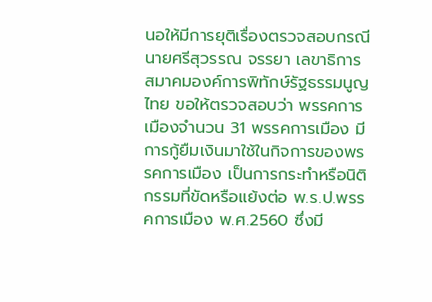นอให้มีการยุติเรื่องตรวจสอบกรณีนายศรีสุวรรณ จรรยา เลขาธิการสมาคมองค์การพิทักษ์รัฐธรรมนูญไทย ขอให้ตรวจสอบว่า พรรคการเมืองจำนวน 31 พรรคการเมือง มีการกู้ยืมเงินมาใช้ในกิจการของพรรคการเมือง เป็นการกระทำหรือนิติกรรมที่ขัดหรือแย้งต่อ พ.ร.ป.พรรคการเมือง พ.ศ.2560 ซึ่งมี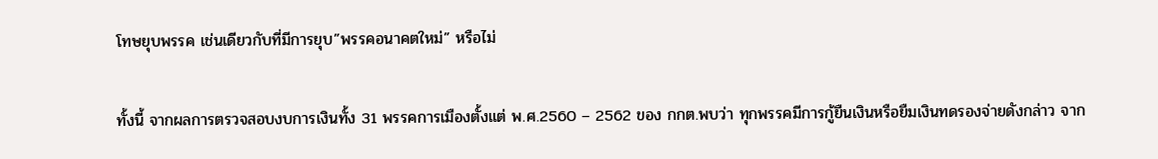โทษยุบพรรค เช่นเดียวกับที่มีการยุบ”พรรคอนาคตใหม่” หรือไม่

ทั้งนี้ จากผลการตรวจสอบงบการเงินทั้ง 31 พรรคการเมืองตั้งแต่ พ.ศ.2560 – 2562 ของ กกต.พบว่า ทุกพรรคมีการกู้ยืนเงินหรือยืมเงินทดรองจ่ายดังกล่าว จาก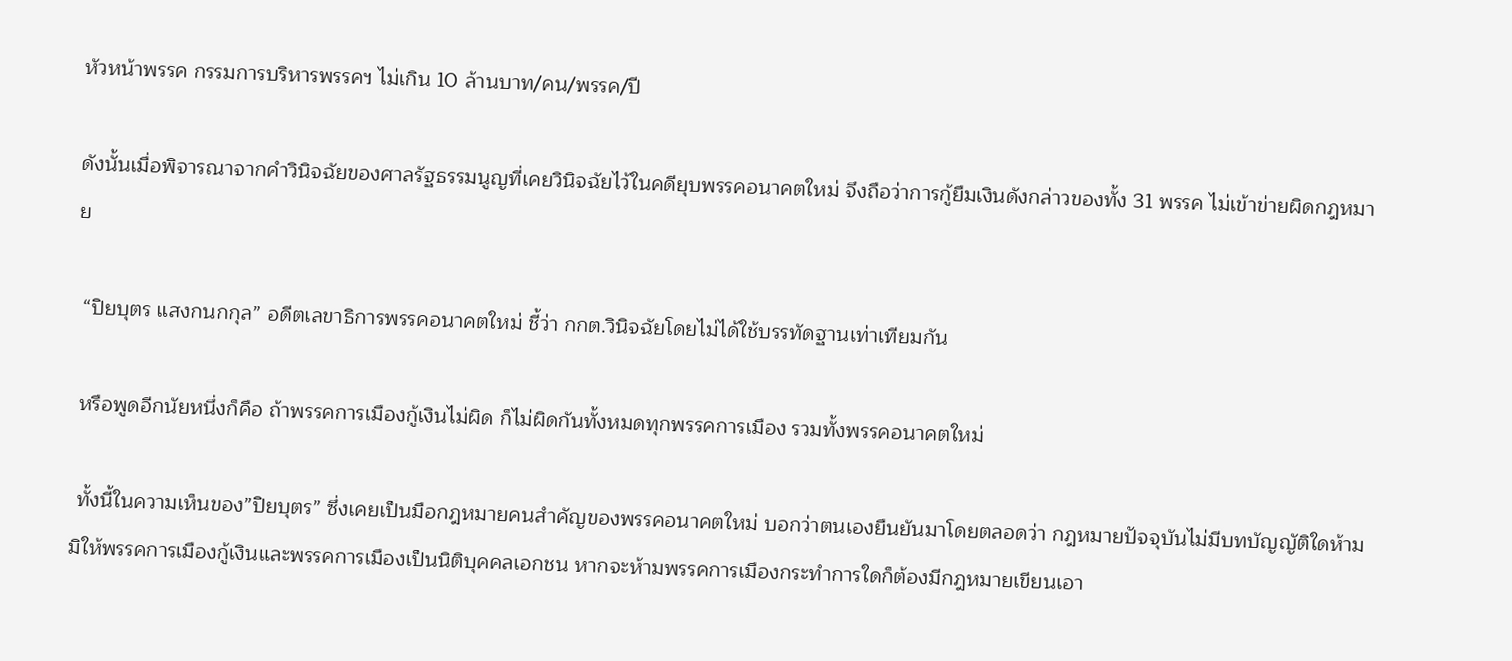หัวหน้าพรรค กรรมการบริหารพรรคฯ ไม่เกิน 10 ล้านบาท/คน/พรรค/ปี

ดังนั้นเมื่อพิจารณาจากคำวินิจฉัยของศาลรัฐธรรมนูญที่เคยวินิจฉัยไว้ในคดียุบพรรคอนาคตใหม่ จึงถือว่าการกู้ยืมเงินดังกล่าวของทั้ง 31 พรรค ไม่เข้าข่ายผิดกฎหมาย

 “ปิยบุตร แสงกนกกุล” อดีตเลขาธิการพรรคอนาคตใหม่ ชี้ว่า กกต.วินิจฉัยโดยไม่ได้ใช้บรรทัดฐานเท่าเทียมกัน

 หรือพูดอีกนัยหนึ่งก็คือ ถ้าพรรคการเมืองกู้เงินไม่ผิด ก็ไม่ผิดกันทั้งหมดทุกพรรคการเมือง รวมทั้งพรรคอนาคตใหม่

 ทั้งนี้ในความเห็นของ”ปิยบุตร” ซึ่งเคยเป็นมือกฎหมายคนสำคัญของพรรคอนาคตใหม่ บอกว่าตนเองยืนยันมาโดยตลอดว่า กฎหมายปัจจุบันไม่มีบทบัญญัติใดห้ามมิให้พรรคการเมืองกู้เงินและพรรคการเมืองเป็นนิติบุคคลเอกชน หากจะห้ามพรรคการเมืองกระทำการใดก็ต้องมีกฎหมายเขียนเอา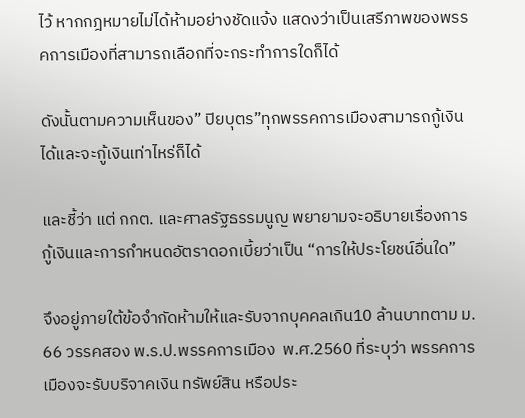ไว้ หากกฎหมายไม่ได้ห้ามอย่างชัดแจ้ง แสดงว่าเป็นเสรีภาพของพรรคการเมืองที่สามารถเลือกที่จะกระทำการใดก็ได้

ดังนั้นตามความเห็นของ” ปิยบุตร”ทุกพรรคการเมืองสามารถกู้เงินได้และจะกู้เงินเท่าไหร่ก็ได้

และชี้ว่า แต่ กกต. และศาลรัฐธรรมนูญ พยายามจะอธิบายเรื่องการกู้เงินและการกำหนดอัตราดอกเบี้ยว่าเป็น “การให้ประโยชน์อื่นใด”

จึงอยู่ภายใต้ข้อจำกัดห้ามให้และรับจากบุคคลเกิน10 ล้านบาทตาม ม. 66 วรรคสอง พ.ร.ป.พรรคการเมือง  พ.ศ.2560 ที่ระบุว่า พรรคการเมืองจะรับบริจาคเงิน ทรัพย์สิน หรือประ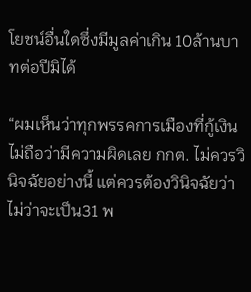โยชน์อื่นใดซึ่งมีมูลค่าเกิน 10ล้านบาทต่อปีมิได้

“ผมเห็นว่าทุกพรรคการเมืองที่กู้เงินไม่ถือว่ามีความผิดเลย กกต. ไม่ควรวินิจฉัยอย่างนี้ แต่ควรต้องวินิจฉัยว่า ไม่ว่าจะเป็น31 พ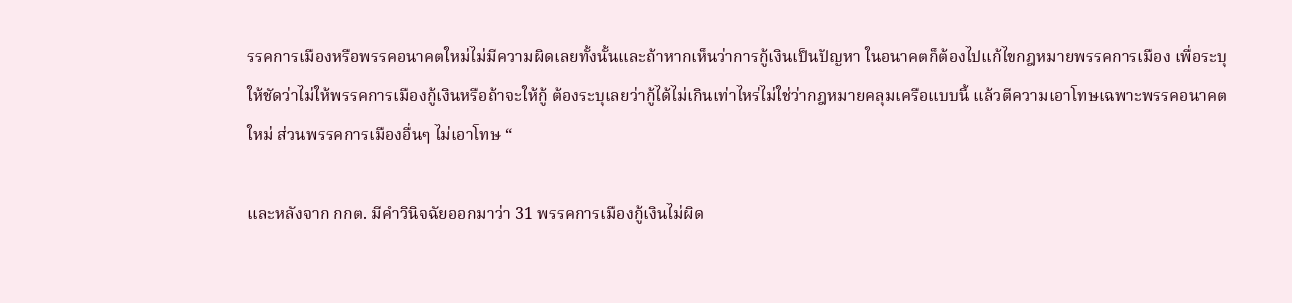รรคการเมืองหรือพรรคอนาคตใหม่ไม่มีความผิดเลยทั้งนั้นและถ้าหากเห็นว่าการกู้เงินเป็นปัญหา ในอนาคตก็ต้องไปแก้ไขกฎหมายพรรคการเมือง เพื่อระบุให้ชัดว่าไม่ให้พรรคการเมืองกู้เงินหรือถ้าจะให้กู้ ต้องระบุเลยว่ากู้ได้ไม่เกินเท่าไหร่ไม่ใช่ว่ากฎหมายคลุมเครือแบบนี้ แล้วตีความเอาโทษเฉพาะพรรคอนาคตใหม่ ส่วนพรรคการเมืองอื่นๆ ไม่เอาโทษ “

และหลังจาก กกต. มีคำวินิจฉัยออกมาว่า 31 พรรคการเมืองกู้เงินไม่ผิด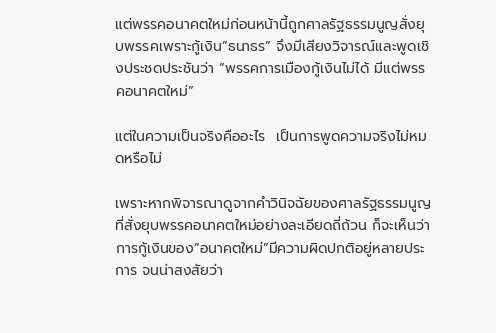แต่พรรคอนาคตใหม่ก่อนหน้านี้ถูกศาลรัฐธรรมนูญสั่งยุบพรรคเพราะกู้เงิน”ธนาธร” จึงมีเสียงวิจารณ์และพูดเชิงประชดประชันว่า “พรรคการเมืองกู้เงินไม่ได้ มีแต่พรรคอนาคตใหม่”

แต่ในความเป็นจริงคืออะไร  เป็นการพูดความจริงไม่หมดหรือไม่

เพราะหากพิจารณาดูจากคำวินิจฉัยของศาลรัฐธรรมนูญที่สั่งยุบพรรคอนาคตใหม่อย่างละเอียดถี่ถ้วน ก็จะเห็นว่า การกู้เงินของ”อนาคตใหม่”มีความผิดปกติอยู่หลายประการ จนน่าสงสัยว่า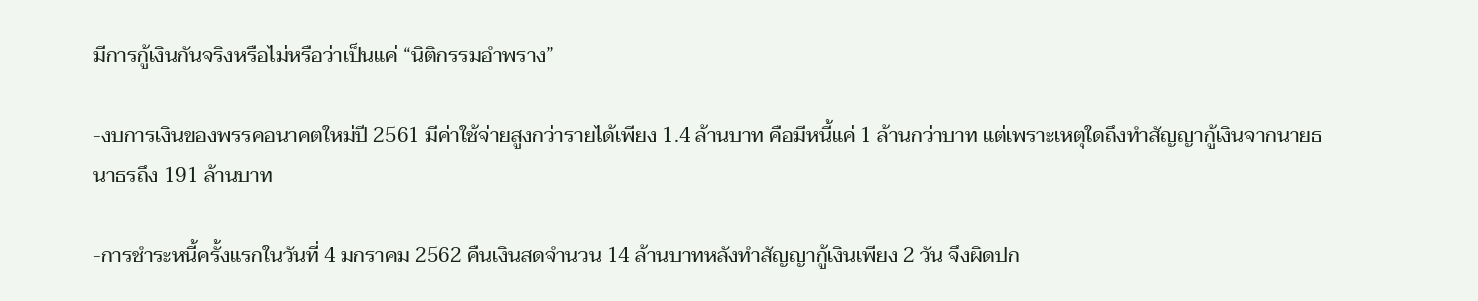มีการกู้เงินกันจริงหรือไม่หรือว่าเป็นแค่ “นิติกรรมอำพราง”

-งบการเงินของพรรคอนาคตใหม่ปี 2561 มีค่าใช้จ่ายสูงกว่ารายได้เพียง 1.4 ล้านบาท คือมีหนี้แค่ 1 ล้านกว่าบาท แต่เพราะเหตุใดถึงทำสัญญากู้เงินจากนายธนาธรถึง 191 ล้านบาท

-การชำระหนี้ครั้งแรกในวันที่ 4 มกราคม 2562 คืนเงินสดจำนวน 14 ล้านบาทหลังทำสัญญากู้เงินเพียง 2 วัน จึงผิดปก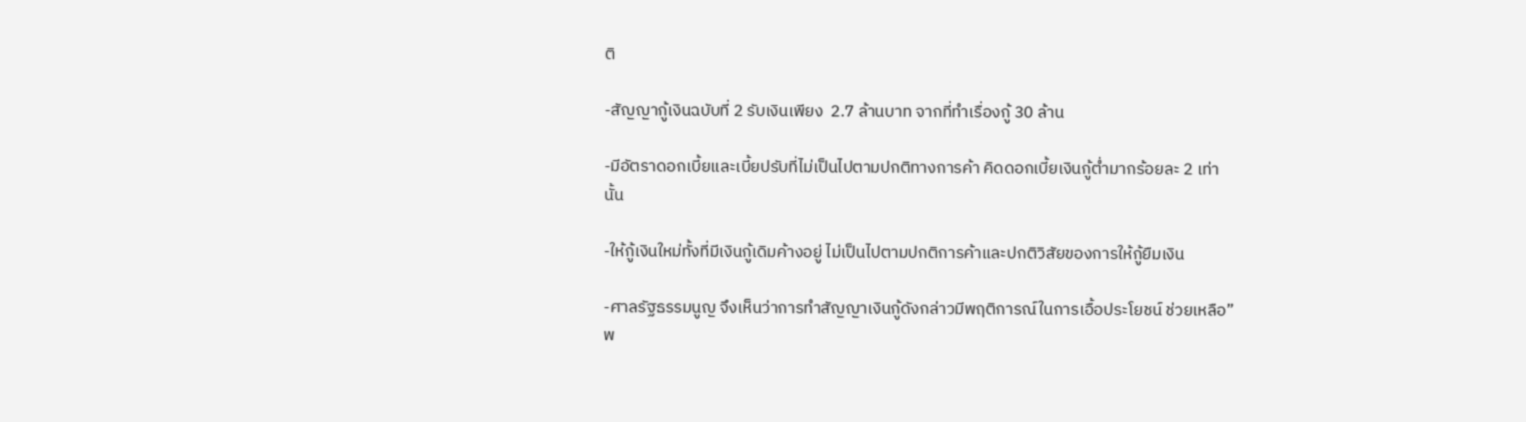ติ

-สัญญากู้เงินฉบับที่ 2 รับเงินเพียง  2.7 ล้านบาท จากที่ทำเรื่องกู้ 30 ล้าน

-มีอัตราดอกเบี้ยและเบี้ยปรับที่ไม่เป็นไปตามปกติทางการค้า คิดดอกเบี้ยเงินกู้ต่ำมากร้อยละ 2 เท่านั้น

-ให้กู้เงินใหม่ทั้งที่มีเงินกู้เดิมค้างอยู่ ไม่เป็นไปตามปกติการค้าและปกติวิสัยของการให้กู้ยืมเงิน

-ศาลรัฐธรรมนูญ จึงเห็นว่าการทำสัญญาเงินกู้ดังกล่าวมีพฤติการณ์ในการเอื้อประโยชน์ ช่วยเหลือ”พ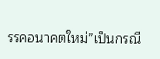รรคอนาคตใหม่”เป็นกรณี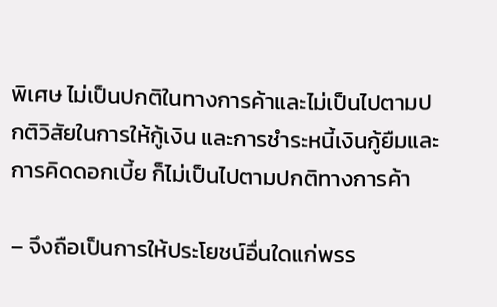พิเศษ ไม่เป็นปกติในทางการค้าและไม่เป็นไปตามปกติวิสัยในการให้กู้เงิน และการชำระหนี้เงินกู้ยืมและการคิดดอกเบี้ย ก็ไม่เป็นไปตามปกติทางการค้า

– จึงถือเป็นการให้ประโยชน์อื่นใดแก่พรร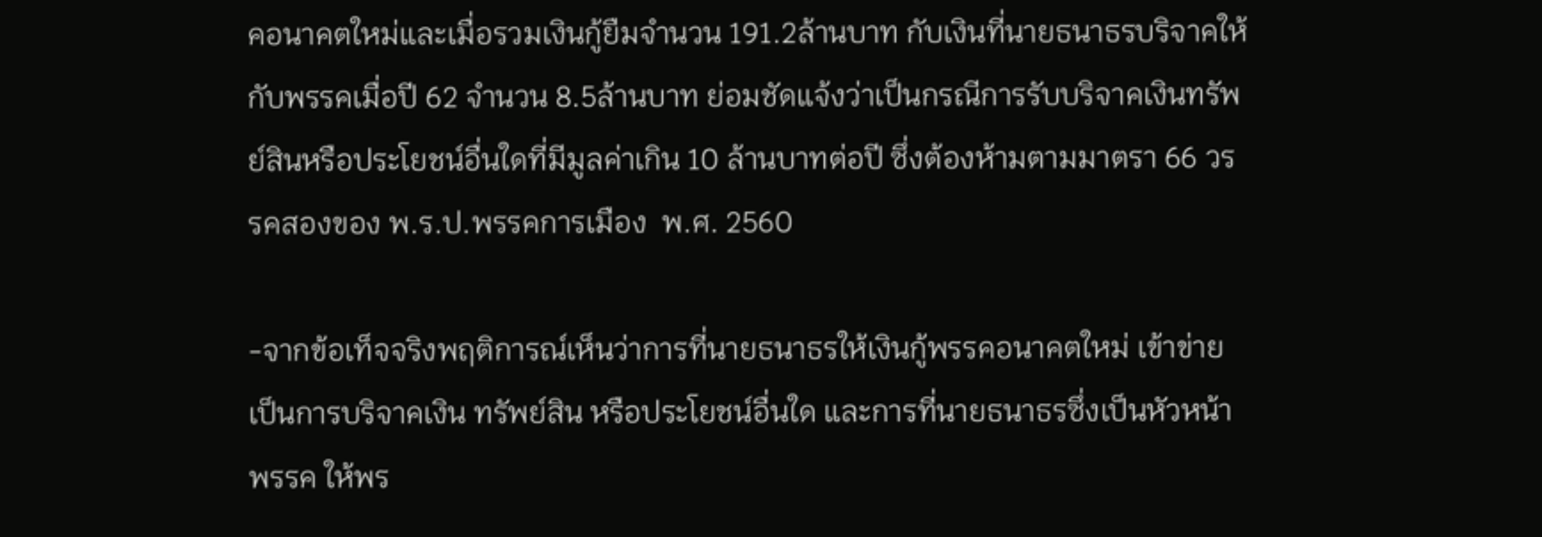คอนาคตใหม่และเมื่อรวมเงินกู้ยืมจำนวน 191.2ล้านบาท กับเงินที่นายธนาธรบริจาคให้กับพรรคเมื่อปี 62 จำนวน 8.5ล้านบาท ย่อมชัดแจ้งว่าเป็นกรณีการรับบริจาคเงินทรัพย์สินหรือประโยชน์อื่นใดที่มีมูลค่าเกิน 10 ล้านบาทต่อปี ซึ่งต้องห้ามตามมาตรา 66 วรรคสองของ พ.ร.ป.พรรคการเมือง  พ.ศ. 2560

-จากข้อเท็จจริงพฤติการณ์เห็นว่าการที่นายธนาธรให้เงินกู้พรรคอนาคตใหม่ เข้าข่ายเป็นการบริจาคเงิน ทรัพย์สิน หรือประโยชน์อื่นใด และการที่นายธนาธรซึ่งเป็นหัวหน้าพรรค ให้พร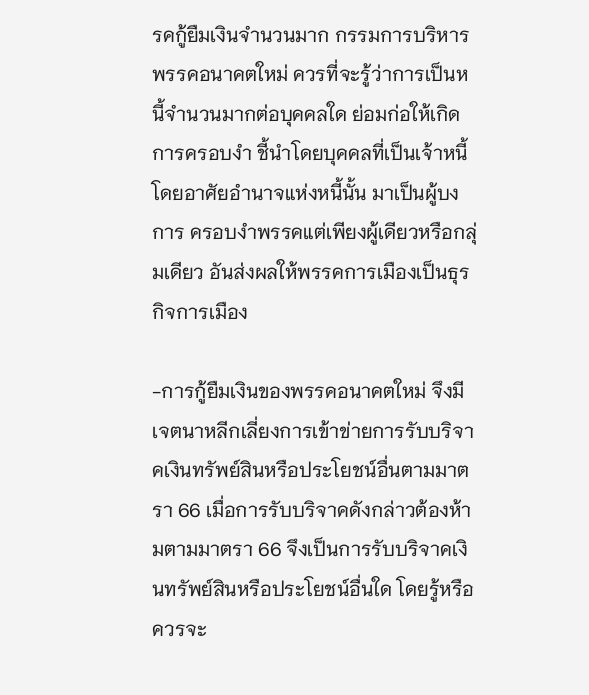รคกู้ยืมเงินจำนวนมาก กรรมการบริหารพรรคอนาคตใหม่ ควรที่จะรู้ว่าการเป็นหนี้จำนวนมากต่อบุคคลใด ย่อมก่อให้เกิดการครอบงำ ชี้นำโดยบุคคลที่เป็นเจ้าหนี้ โดยอาศัยอำนาจแห่งหนี้นั้น มาเป็นผู้บงการ ครอบงำพรรคแต่เพียงผู้เดียวหรือกลุ่มเดียว อันส่งผลให้พรรคการเมืองเป็นธุรกิจการเมือง

-การกู้ยืมเงินของพรรคอนาคตใหม่ จึงมีเจตนาหลีกเลี่ยงการเข้าข่ายการรับบริจาคเงินทรัพย์สินหรือประโยชน์อื่นตามมาตรา 66 เมื่อการรับบริจาคดังกล่าวต้องห้ามตามมาตรา 66 จึงเป็นการรับบริจาคเงินทรัพย์สินหรือประโยชน์อื่นใด โดยรู้หรือควรจะ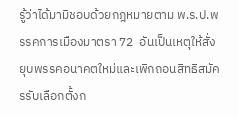รู้ว่าได้มามิชอบด้วยกฎหมายตาม พ.ร.ป.พรรคการเมืองมาตรา 72  อันเป็นเหตุให้สั่งยุบพรรคอนาคตใหม่และเพิกถอนสิทธิสมัครรับเลือกตั้งก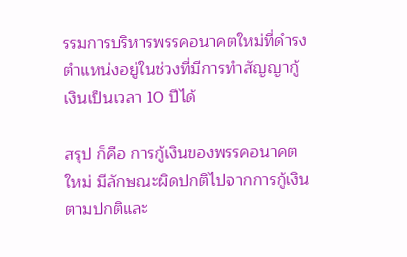รรมการบริหารพรรคอนาคตใหม่ที่ดำรงตำแหน่งอยู่ในช่วงที่มีการทำสัญญากู้เงินเป็นเวลา 10 ปีได้

สรุป ก็คือ การกู้เงินของพรรคอนาคตใหม่ มีลักษณะผิดปกติไปจากการกู้เงินตามปกติและ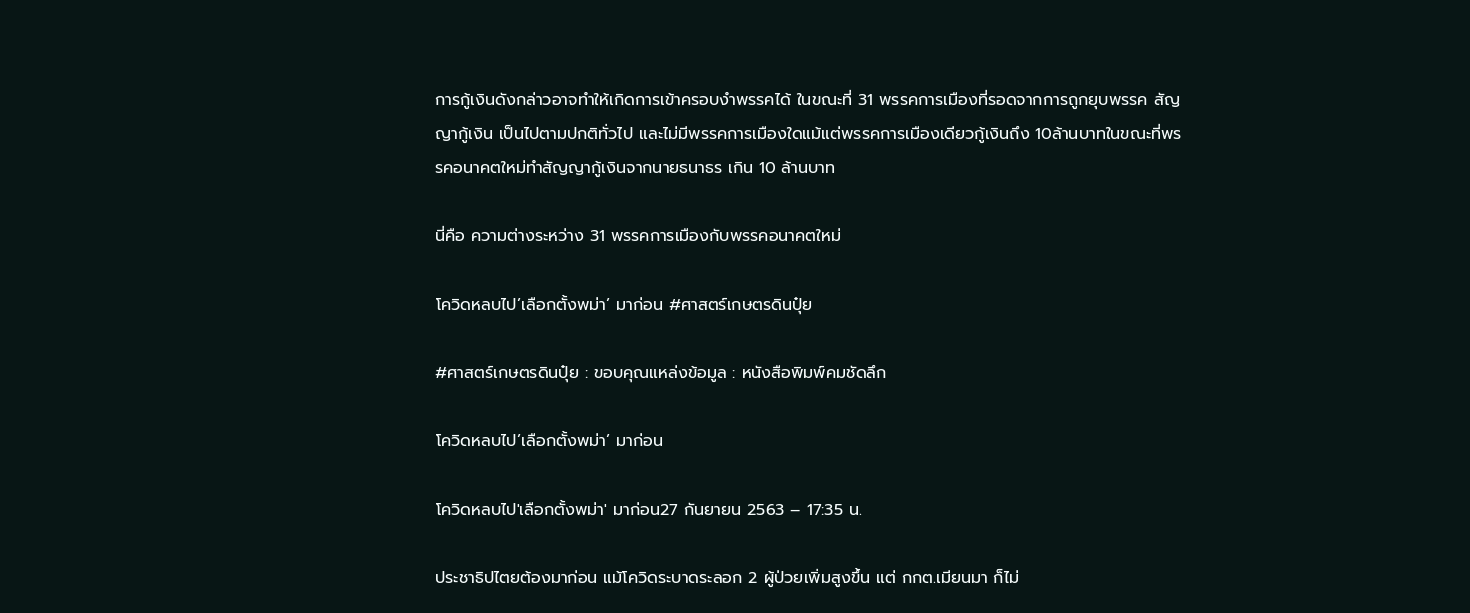การกู้เงินดังกล่าวอาจทำให้เกิดการเข้าครอบงำพรรคได้ ในขณะที่ 31 พรรคการเมืองที่รอดจากการถูกยุบพรรค สัญญากู้เงิน เป็นไปตามปกติทั่วไป และไม่มีพรรคการเมืองใดแม้แต่พรรคการเมืองเดียวกู้เงินถึง 10ล้านบาทในขณะที่พรรคอนาคตใหม่ทำสัญญากู้เงินจากนายธนาธร เกิน 10 ล้านบาท

นี่คือ ความต่างระหว่าง 31 พรรคการเมืองกับพรรคอนาคตใหม่

โควิดหลบไป’เลือกตั้งพม่า’ มาก่อน #ศาสตร์เกษตรดินปุ๋ย

#ศาสตร์เกษตรดินปุ๋ย : ขอบคุณแหล่งข้อมูล : หนังสือพิมพ์คมชัดลึก

โควิดหลบไป’เลือกตั้งพม่า’ มาก่อน

โควิดหลบไป'เลือกตั้งพม่า' มาก่อน27 กันยายน 2563 – 17:35 น.

ประชาธิปไตยต้องมาก่อน แม้โควิดระบาดระลอก 2 ผู้ป่วยเพิ่มสูงขึ้น แต่ กกต.เมียนมา ก็ไม่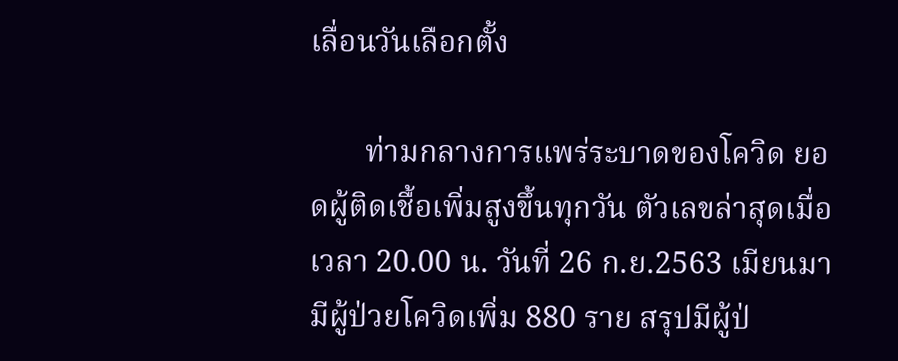เลื่อนวันเลือกตั้ง

       ท่ามกลางการแพร่ระบาดของโควิด ยอดผู้ติดเชื้อเพิ่มสูงขึ้นทุกวัน ตัวเลขล่าสุดเมื่อเวลา 20.00 น. วันที่ 26 ก.ย.2563 เมียนมา มีผู้ป่วยโควิดเพิ่ม 880 ราย สรุปมีผู้ป่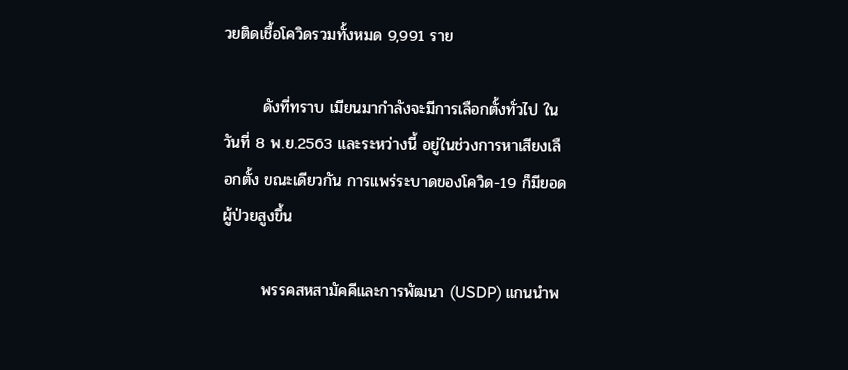วยติดเชื้อโควิดรวมทั้งหมด 9,991 ราย

       ดังที่ทราบ เมียนมากำลังจะมีการเลือกตั้งทั่วไป ในวันที่ 8 พ.ย.2563 และระหว่างนี้ อยู่ในช่วงการหาเสียงเลือกตั้ง ขณะเดียวกัน การแพร่ระบาดของโควิด-19 ก็มียอดผู้ป่วยสูงขึ้น

       พรรคสหสามัคคีและการพัฒนา (USDP) แกนนำพ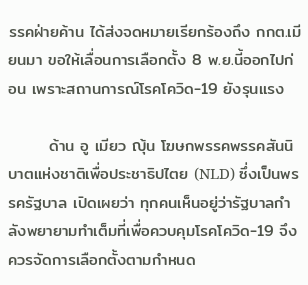รรคฝ่ายค้าน ได้ส่งจดหมายเรียกร้องถึง กกต.เมียนมา ขอให้เลื่อนการเลือกตั้ง 8 พ.ย.นี้ออกไปก่อน เพราะสถานการณ์โรคโควิด-19 ยังรุนแรง

       ด้าน อู เมียว ญุ้น โฆษกพรรคพรรคสันนิบาตแห่งชาติเพื่อประชาธิปไตย (NLD) ซึ่งเป็นพรรครัฐบาล เปิดเผยว่า ทุกคนเห็นอยู่ว่ารัฐบาลกำลังพยายามทำเต็มที่เพื่อควบคุมโรคโควิด-19 จึงควรจัดการเลือกตั้งตามกำหนด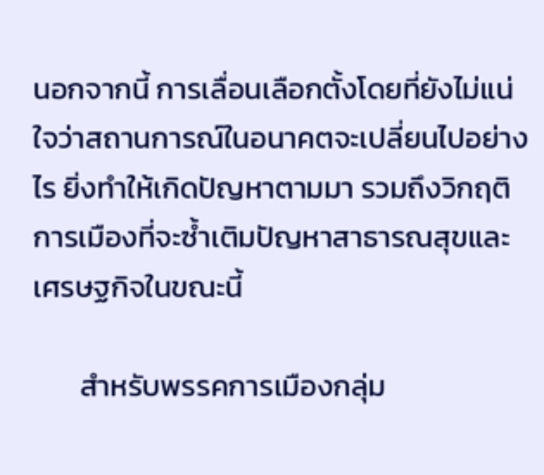นอกจากนี้ การเลื่อนเลือกตั้งโดยที่ยังไม่แน่ใจว่าสถานการณ์ในอนาคตจะเปลี่ยนไปอย่างไร ยิ่งทำให้เกิดปัญหาตามมา รวมถึงวิกฤติการเมืองที่จะซ้ำเติมปัญหาสาธารณสุขและเศรษฐกิจในขณะนี้

       สำหรับพรรคการเมืองกลุ่ม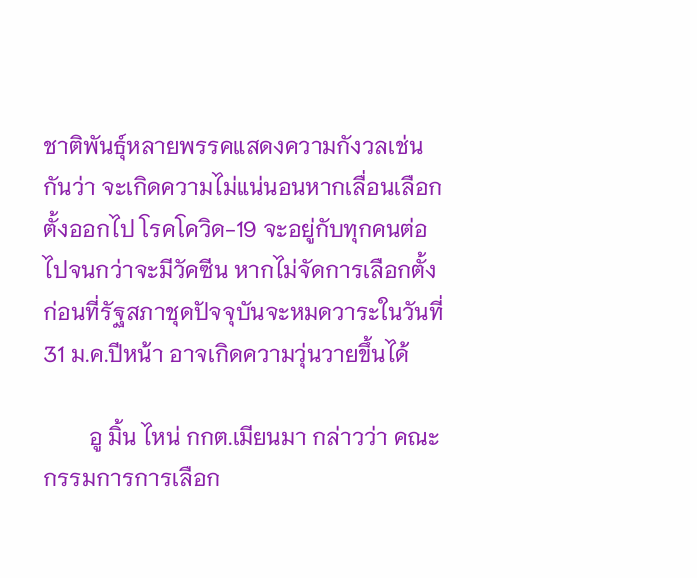ชาติพันธุ์หลายพรรคแสดงความกังวลเช่นกันว่า จะเกิดความไม่แน่นอนหากเลื่อนเลือกตั้งออกไป โรคโควิด-19 จะอยู่กับทุกคนต่อไปจนกว่าจะมีวัคซีน หากไม่จัดการเลือกตั้งก่อนที่รัฐสภาชุดปัจจุบันจะหมดวาระในวันที่ 31 ม.ค.ปีหน้า อาจเกิดความวุ่นวายขึ้นได้

        อู มิ้น ไหน่ กกต.เมียนมา กล่าวว่า คณะกรรมการการเลือก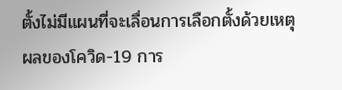ตั้งไม่มีแผนที่จะเลื่อนการเลือกตั้งด้วยเหตุผลของโควิด-19 การ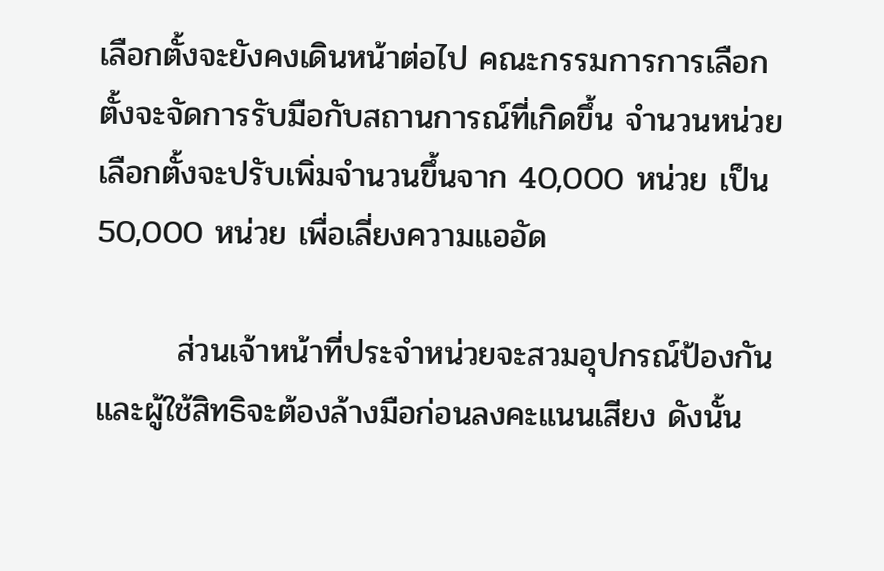เลือกตั้งจะยังคงเดินหน้าต่อไป คณะกรรมการการเลือกตั้งจะจัดการรับมือกับสถานการณ์ที่เกิดขึ้น จำนวนหน่วยเลือกตั้งจะปรับเพิ่มจำนวนขึ้นจาก 40,000 หน่วย เป็น 50,000 หน่วย เพื่อเลี่ยงความแออัด

       ส่วนเจ้าหน้าที่ประจำหน่วยจะสวมอุปกรณ์ป้องกัน และผู้ใช้สิทธิจะต้องล้างมือก่อนลงคะแนนเสียง ดังนั้น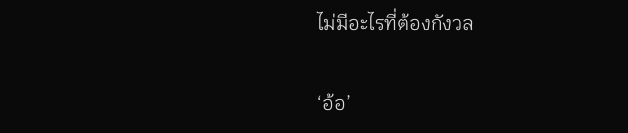ไม่มีอะไรที่ต้องกังวล

‘อ้อ’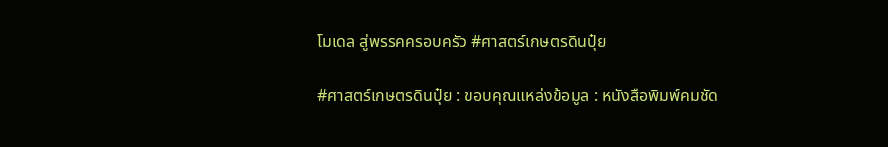โมเดล สู่พรรคครอบครัว #ศาสตร์เกษตรดินปุ๋ย

#ศาสตร์เกษตรดินปุ๋ย : ขอบคุณแหล่งข้อมูล : หนังสือพิมพ์คมชัด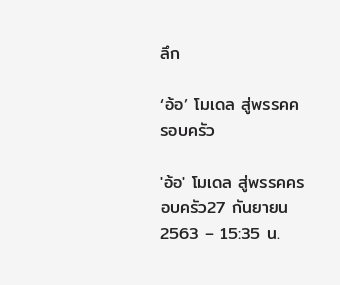ลึก

‘อ้อ’ โมเดล สู่พรรคครอบครัว

'อ้อ' โมเดล สู่พรรคครอบครัว27 กันยายน 2563 – 15:35 น.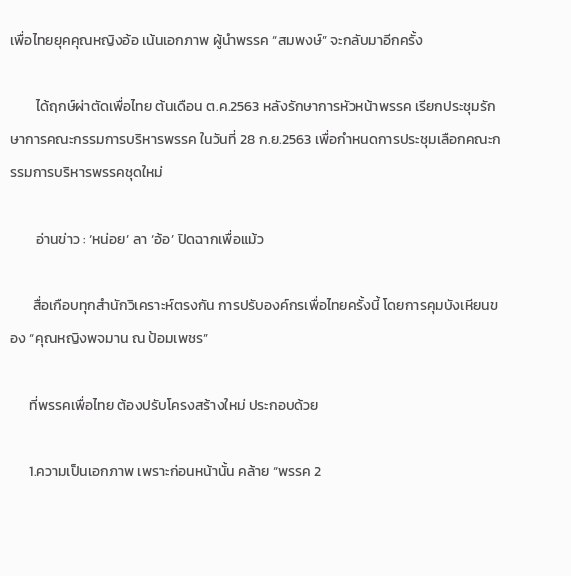เพื่อไทยยุคคุณหญิงอ้อ เน้นเอกภาพ ผู้นำพรรค “สมพงษ์” จะกลับมาอีกครั้ง

        ได้ฤกษ์ผ่าตัดเพื่อไทย ต้นเดือน ต.ค.2563 หลังรักษาการหัวหน้าพรรค เรียกประชุมรักษาการคณะกรรมการบริหารพรรค ในวันที่ 28 ก.ย.2563 เพื่อกำหนดการประชุมเลือกคณะกรรมการบริหารพรรคชุดใหม่

        อ่านข่าว : ‘หน่อย’ ลา ‘อ้อ’ ปิดฉากเพื่อแม้ว

       สื่อเกือบทุกสำนักวิเคราะห์ตรงกัน การปรับองค์กรเพื่อไทยครั้งนี้ โดยการคุมบังเหียนของ “คุณหญิงพจมาน ณ ป้อมเพชร”

      ที่พรรคเพื่อไทย ต้องปรับโครงสร้างใหม่ ประกอบด้วย

      1.ความเป็นเอกภาพ เพราะก่อนหน้านั้น คล้าย “พรรค 2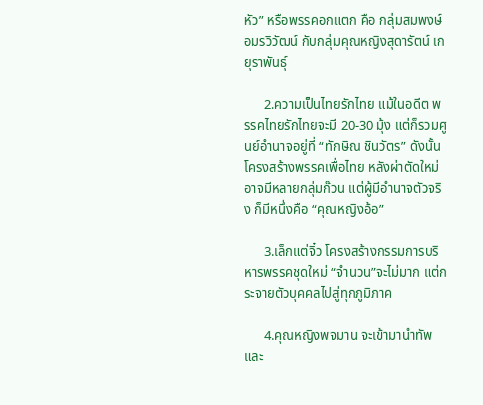หัว” หรือพรรคอกแตก คือ กลุ่มสมพงษ์ อมรวิวัฒน์ กับกลุ่มคุณหญิงสุดารัตน์ เกยุราพันธุ์

      2.ความเป็นไทยรักไทย แม้ในอดีต พรรคไทยรักไทยจะมี 20-30 มุ้ง แต่ก็รวมศูนย์อำนาจอยู่ที่ “ทักษิณ ชินวัตร” ดังนั้น โครงสร้างพรรคเพื่อไทย หลังผ่าตัดใหม่ อาจมีหลายกลุ่มก๊วน แต่ผู้มีอำนาจตัวจริง ก็มีหนึ่งคือ “คุณหญิงอ้อ”

      3.เล็กแต่จิ๋ว โครงสร้างกรรมการบริหารพรรคชุดใหม่ “จำนวน”จะไม่มาก แต่กระจายตัวบุคคลไปสู่ทุกภูมิภาค

      4.คุณหญิงพจมาน จะเข้ามานำทัพ และ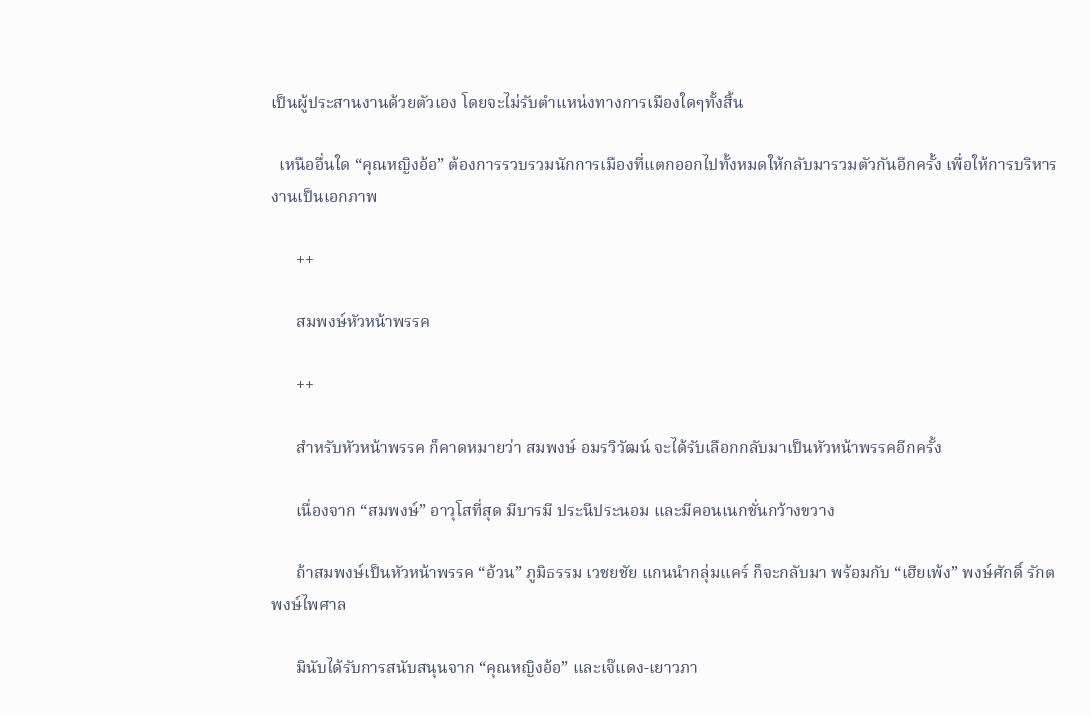เป็นผู้ประสานงานด้วยตัวเอง โดยจะไม่รับตำแหน่งทางการเมืองใดๆทั้งสิ้น

  เหนืออื่นใด “คุณหญิงอ้อ” ต้องการรวบรวมนักการเมืองที่แตกออกไปทั้งหมดให้กลับมารวมตัวกันอีกครั้ง เพื่อให้การบริหารงานเป็นเอกภาพ

      ++

      สมพงษ์หัวหน้าพรรค

      ++

      สำหรับหัวหน้าพรรค ก็คาดหมายว่า สมพงษ์ อมรวิวัฒน์ จะได้รับเลือกกลับมาเป็นหัวหน้าพรรคอีกครั้ง

      เนื่องจาก “สมพงษ์” อาวุโสที่สุด มีบารมี ประนีประนอม และมีคอนเนกชั่นกว้างขวาง

      ถ้าสมพงษ์เป็นหัวหน้าพรรค “อ้วน” ภูมิธรรม เวชยชัย แกนนำกลุ่มแคร์ ก็จะกลับมา พร้อมกับ “เฮียเพ้ง” พงษ์ศักดิ์ รักตพงษ์ไพศาล

      มินับได้รับการสนับสนุนจาก “คุณหญิงอ้อ” และเจ๊แดง-เยาวภา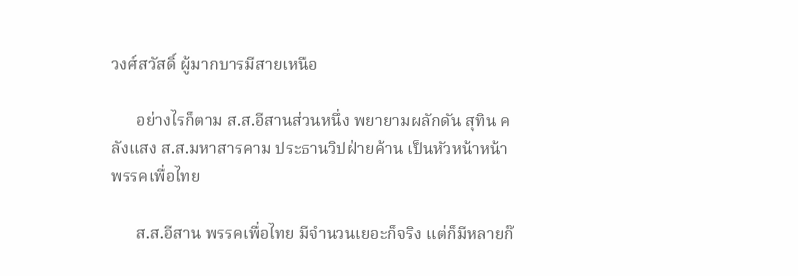วงศ์สวัสดิ์ ผู้มากบารมีสายเหนือ

      อย่างไรก็ตาม ส.ส.อีสานส่วนหนึ่ง พยายามผลักดัน สุทิน คลังแสง ส.ส.มหาสารคาม ประธานวิปฝ่ายค้าน เป็นหัวหน้าหน้าพรรคเพื่อไทย

      ส.ส.อีสาน พรรคเพื่อไทย มีจำนวนเยอะก็จริง แต่ก็มีหลายก๊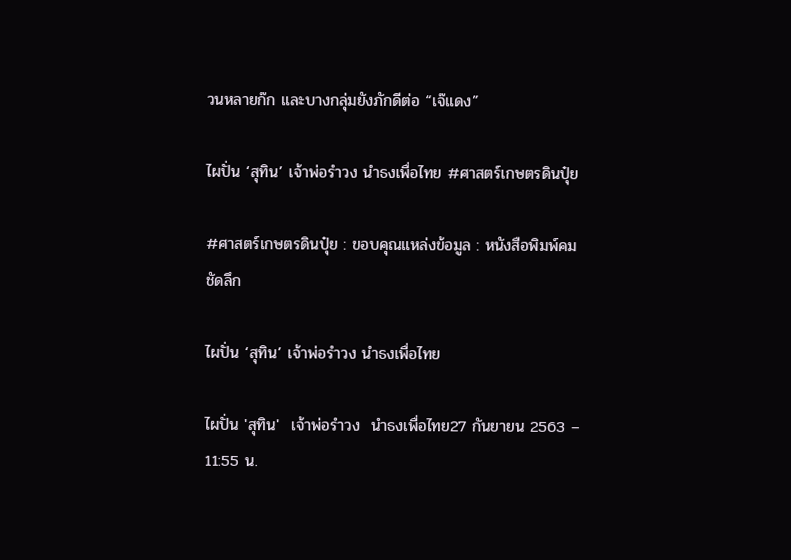วนหลายก๊ก และบางกลุ่มยังภักดีต่อ “เจ๊แดง”

ไผปั่น ‘สุทิน’ เจ้าพ่อรำวง นำธงเพื่อไทย #ศาสตร์เกษตรดินปุ๋ย

#ศาสตร์เกษตรดินปุ๋ย : ขอบคุณแหล่งข้อมูล : หนังสือพิมพ์คมชัดลึก

ไผปั่น ‘สุทิน’ เจ้าพ่อรำวง นำธงเพื่อไทย

ไผปั่น 'สุทิน'  เจ้าพ่อรำวง  นำธงเพื่อไทย27 กันยายน 2563 – 11:55 น.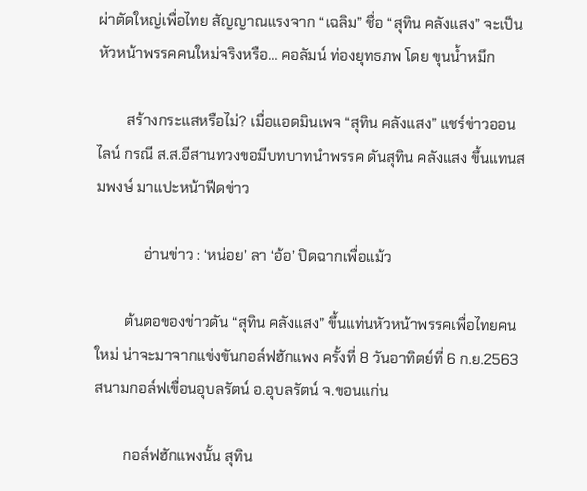ผ่าตัดใหญ่เพื่อไทย สัญญาณแรงจาก “เฉลิม” ชื่อ “สุทิน คลังแสง” จะเป็นหัวหน้าพรรคคนใหม่จริงหรือ… คอลัมน์ ท่องยุทธภพ โดย ขุนน้ำหมึก

        สร้างกระแสหรือไม่? เมื่อแอดมินเพจ “สุทิน คลังแสง” แชร์ข่าวออนไลน์ กรณี ส.ส.อีสานทวงขอมีบทบาทนำพรรค ดันสุทิน คลังแสง ขึ้นแทนสมพงษ์ มาแปะหน้าฟีดข่าว

             อ่านข่าว : ‘หน่อย’ ลา ‘อ้อ’ ปิดฉากเพื่อแม้ว

        ต้นตอของข่าวดัน “สุทิน คลังแสง” ขึ้นแท่นหัวหน้าพรรคเพื่อไทยคนใหม่ น่าจะมาจากแข่งขันกอล์ฟฮักแพง ครั้งที่ 8 วันอาทิตย์ที่ 6 ก.ย.2563 สนามกอล์ฟเขื่อนอุบลรัตน์ อ.อุบลรัตน์ จ.ขอนแก่น

        กอล์ฟฮักแพงนั้น สุทิน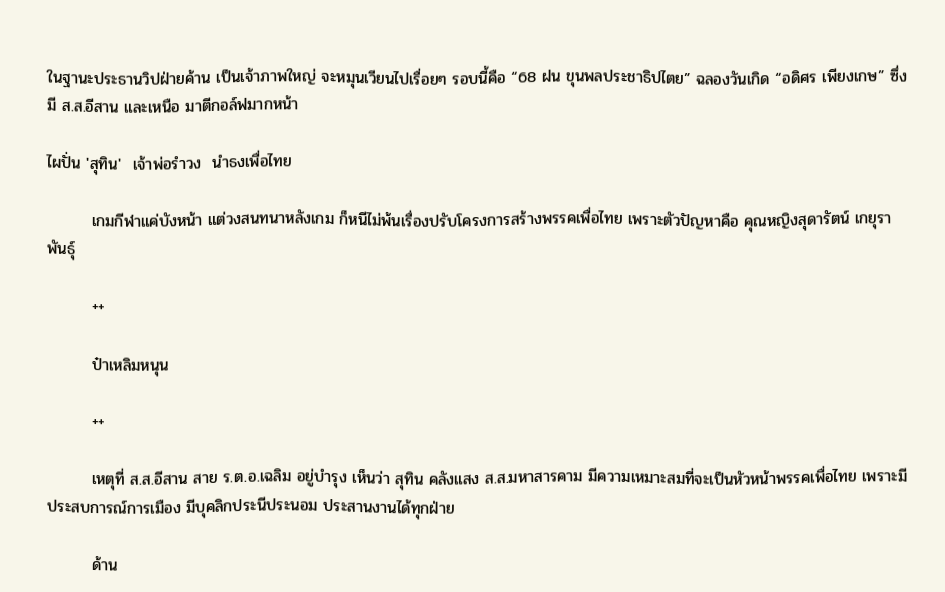ในฐานะประธานวิปฝ่ายค้าน เป็นเจ้าภาพใหญ่ จะหมุนเวียนไปเรื่อยๆ รอบนี้คือ “68 ฝน ขุนพลประชาธิปไตย” ฉลองวันเกิด “อดิศร เพียงเกษ” ซึ่งมี ส.ส.อีสาน และเหนือ มาตีกอล์ฟมากหน้า

ไผปั่น 'สุทิน'  เจ้าพ่อรำวง  นำธงเพื่อไทย

        เกมกีฬาแค่บังหน้า แต่วงสนทนาหลังเกม ก็หนีไม่พ้นเรื่องปรับโครงการสร้างพรรคเพื่อไทย เพราะตัวปัญหาคือ คุณหญิงสุดารัตน์ เกยุราพันธุ์

        ++

        ป๋าเหลิมหนุน

        ++

        เหตุที่ ส.ส.อีสาน สาย ร.ต.อ.เฉลิม อยู่บำรุง เห็นว่า สุทิน คลังแสง ส.ส.มหาสารคาม มีความเหมาะสมที่จะเป็นหัวหน้าพรรคเพื่อไทย เพราะมีประสบการณ์การเมือง มีบุคลิกประนีประนอม ประสานงานได้ทุกฝ่าย

        ด้าน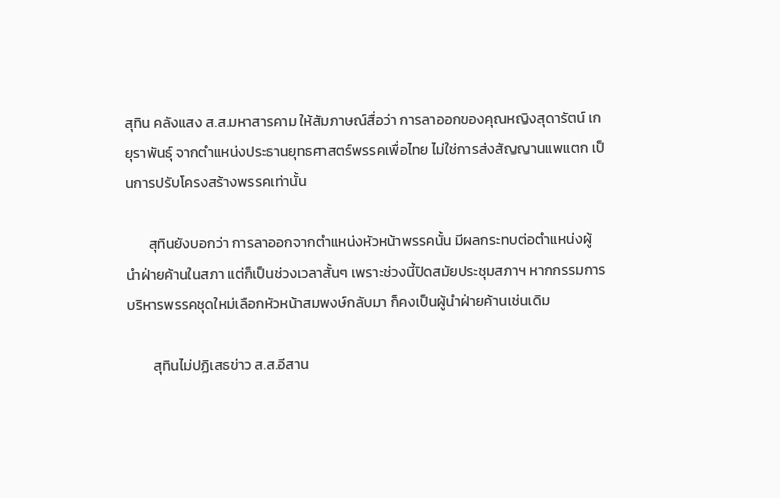สุทิน คลังแสง ส.ส.มหาสารคาม ให้สัมภาษณ์สื่อว่า การลาออกของคุณหญิงสุดารัตน์ เกยุราพันธุ์ จากตำแหน่งประธานยุทธศาสตร์พรรคเพื่อไทย ไม่ใช่การส่งสัญญานแพแตก เป็นการปรับโครงสร้างพรรคเท่านั้น

       สุทินยังบอกว่า การลาออกจากตำแหน่งหัวหน้าพรรคนั้น มีผลกระทบต่อตำแหน่งผู้นำฝ่ายค้านในสภา แต่ก็เป็นช่วงเวลาสั้นๆ เพราะช่วงนี้ปิดสมัยประชุมสภาฯ หากกรรมการบริหารพรรคชุดใหม่เลือกหัวหน้าสมพงษ์กลับมา ก็คงเป็นผู้นำฝ่ายค้านเช่นเดิม

        สุทินไม่ปฏิเสธข่าว ส.ส.อีสาน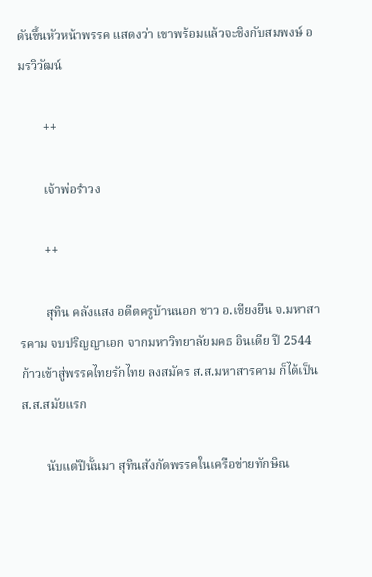ดันขึ้นหัวหน้าพรรค แสดงว่า เขาพร้อมแล้วจะชิงกับสมพงษ์ อมรวิวัฒน์

        ++

        เจ้าพ่อรำวง

        ++

        สุทิน คลังแสง อดีตครูบ้านนอก ชาว อ.เชียงยืน จ.มหาสารคาม จบปริญญาเอก จากมหาวิทยาลัยมคธ อินเดีย ปี 2544 ก้าวเข้าสู่พรรคไทยรักไทย ลงสมัคร ส.ส.มหาสารคาม ก็ได้เป็น ส.ส.สมัยแรก

        นับแต่ปีนั้นมา สุทินสังกัดพรรคในเครือข่ายทักษิณ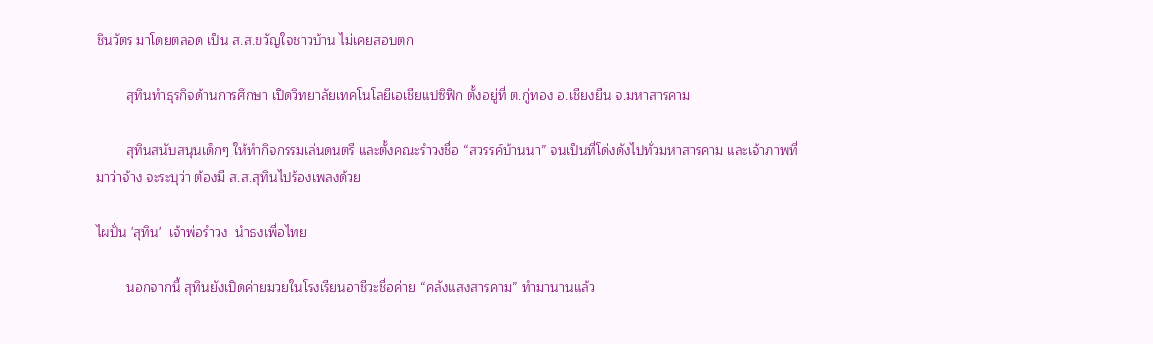ชินวัตร มาโดยตลอด เป็น ส.ส.ขวัญใจชาวบ้าน ไม่เคยสอบตก

        สุทินทำธุรกิจด้านการศึกษา เปิดวิทยาลัยเทคโนโลยีเอเชียแปซิฟิก ตั้งอยู่ที่ ต.กู่ทอง อ.เชียงยืน จ.มหาสารคาม

        สุทินสนับสนุนเด็กๆ ให้ทำกิจกรรมเล่นดนตรี และตั้งคณะรำวงชื่อ “สวรรค์บ้านนา” จนเป็นที่โด่งดังไปทั่วมหาสารคาม และเจ้าภาพที่มาว่าจ้าง จะระบุว่า ต้องมี ส.ส.สุทินไปร้องเพลงด้วย

ไผปั่น 'สุทิน'  เจ้าพ่อรำวง  นำธงเพื่อไทย

        นอกจากนี้ สุทินยังเปิดค่ายมวยในโรงเรียนอาชีวะชื่อค่าย “คลังแสงสารคาม” ทำมานานแล้ว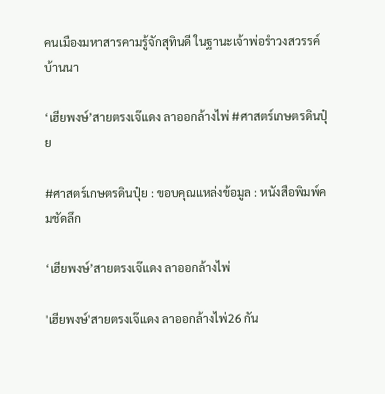คนเมืองมหาสารคามรู้จักสุทินดี ในฐานะเจ้าพ่อรำวงสวรรค์บ้านนา

‘เฮียพงษ์’สายตรงเจ๊แดง ลาออกล้างไพ่ #ศาสตร์เกษตรดินปุ๋ย

#ศาสตร์เกษตรดินปุ๋ย : ขอบคุณแหล่งข้อมูล : หนังสือพิมพ์คมชัดลึก

‘เฮียพงษ์’สายตรงเจ๊แดง ลาออกล้างไพ่

'เฮียพงษ์'สายตรงเจ๊แดง ลาออกล้างไพ่26 กัน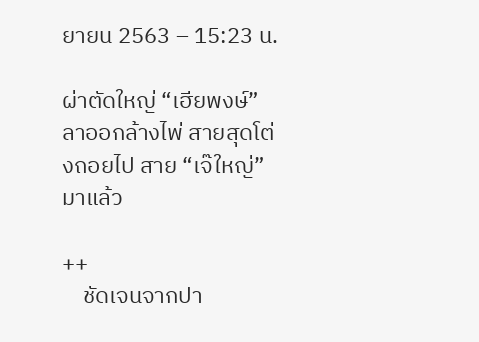ยายน 2563 – 15:23 น.

ผ่าตัดใหญ่ “เฮียพงษ์” ลาออกล้างไพ่ สายสุดโต่งถอยไป สาย “เจ๊ใหญ่” มาแล้ว

++
    ชัดเจนจากปา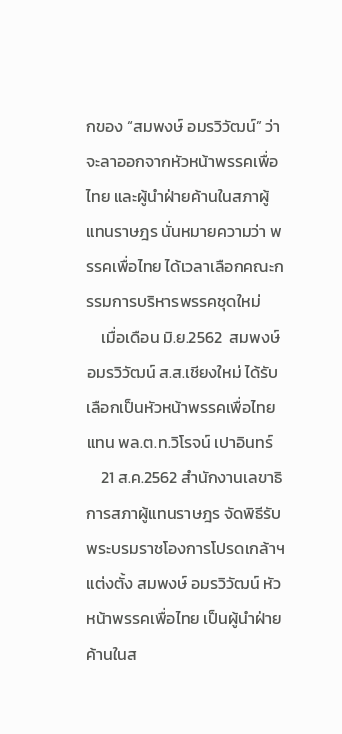กของ “สมพงษ์ อมรวิวัฒน์” ว่าจะลาออกจากหัวหน้าพรรคเพื่อไทย และผู้นำฝ่ายค้านในสภาผู้แทนราษฎร นั่นหมายความว่า พรรคเพื่อไทย ได้เวลาเลือกคณะกรรมการบริหารพรรคชุดใหม่
    เมื่อเดือน มิ.ย.2562  สมพงษ์ อมรวิวัฒน์ ส.ส.เชียงใหม่ ได้รับเลือกเป็นหัวหน้าพรรคเพื่อไทย แทน พล.ต.ท.วิโรจน์ เปาอินทร์
    21 ส.ค.2562 สำนักงานเลขาธิการสภาผู้แทนราษฎร จัดพิธีรับพระบรมราชโองการโปรดเกล้าฯ แต่งตั้ง สมพงษ์ อมรวิวัฒน์ หัวหน้าพรรคเพื่อไทย เป็นผู้นำฝ่ายค้านในส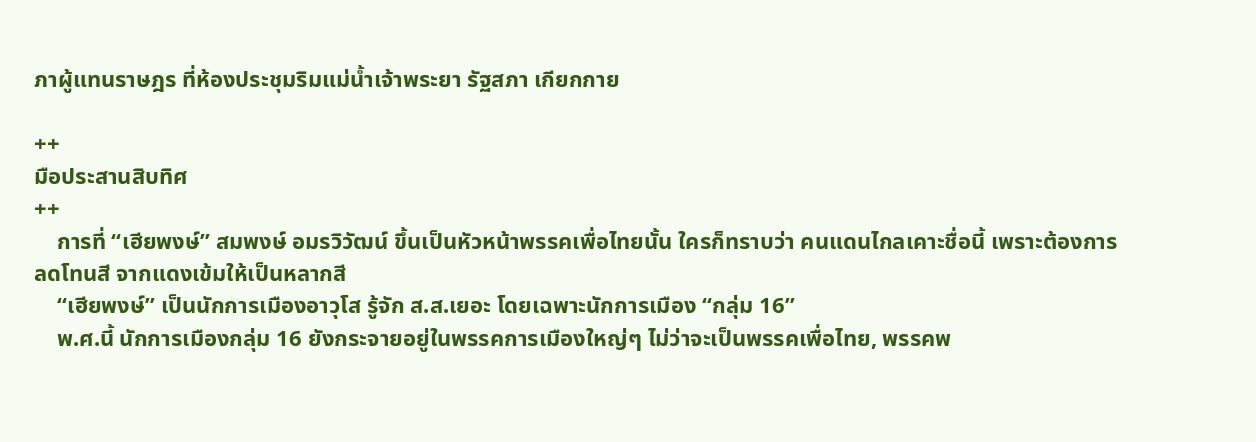ภาผู้แทนราษฎร ที่ห้องประชุมริมแม่น้ำเจ้าพระยา รัฐสภา เกียกกาย

++
มือประสานสิบทิศ
++
    การที่ “เฮียพงษ์” สมพงษ์ อมรวิวัฒน์ ขึ้นเป็นหัวหน้าพรรคเพื่อไทยนั้น ใครก็ทราบว่า คนแดนไกลเคาะชื่อนี้ เพราะต้องการลดโทนสี จากแดงเข้มให้เป็นหลากสี
    “เฮียพงษ์” เป็นนักการเมืองอาวุโส รู้จัก ส.ส.เยอะ โดยเฉพาะนักการเมือง “กลุ่ม 16”
    พ.ศ.นี้ นักการเมืองกลุ่ม 16 ยังกระจายอยู่ในพรรคการเมืองใหญ่ๆ ไม่ว่าจะเป็นพรรคเพื่อไทย, พรรคพ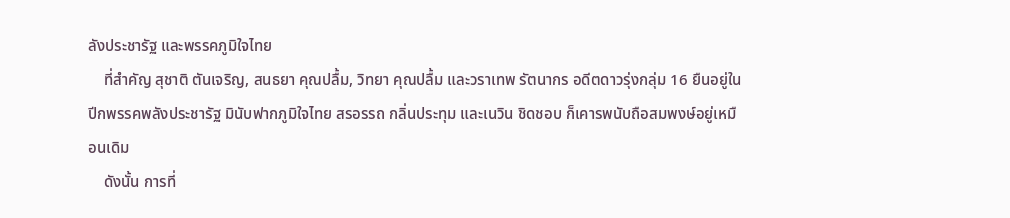ลังประชารัฐ และพรรคภูมิใจไทย
    ที่สำคัญ สุชาติ ตันเจริญ, สนธยา คุณปลื้ม, วิทยา คุณปลื้ม และวราเทพ รัตนากร อดีตดาวรุ่งกลุ่ม 16 ยืนอยู่ในปีกพรรคพลังประชารัฐ มินับฟากภูมิใจไทย สรอรรถ กลิ่นประทุม และเนวิน ชิดชอบ ก็เคารพนับถือสมพงษ์อยู่เหมือนเดิม
    ดังนั้น การที่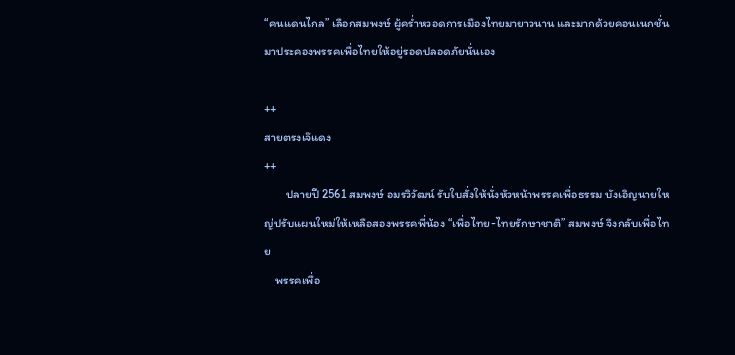“คนแดนไกล” เลือกสมพงษ์ ผู้คร่ำหวอดการเมืองไทยมายาวนาน และมากด้วยคอนเนกชั่น มาประคองพรรคเพื่อไทยให้อยู่รอดปลอดภัยนั่นเอง

++
สายตรงเจ๊แดง
++
        ปลายปี 2561 สมพงษ์ อมรวิวัฒน์ รับใบสั่งให้นั่งหัวหน้าพรรคเพื่อธรรม บังเอิญนายใหญ่ปรับแผนใหม่ให้เหลือสองพรรคพี่น้อง “เพื่อไทย-ไทยรักษาชาติ” สมพงษ์ จึงกลับเพื่อไทย
    พรรคเพื่อ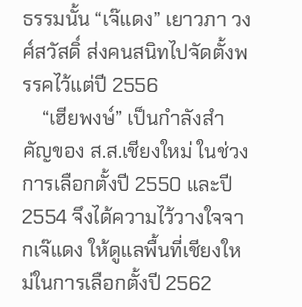ธรรมนั้น “เจ๊แดง” เยาวภา วงศ์สวัสดิ์ ส่งคนสนิทไปจัดตั้งพรรคไว้แต่ปี 2556
    “เฮียพงษ์” เป็นกำลังสำคัญของ ส.ส.เชียงใหม่ ในช่วงการเลือกตั้งปี 2550 และปี 2554 จึงได้ความไว้วางใจจากเจ๊แดง ให้ดูแลพื้นที่เชียงใหม่ในการเลือกตั้งปี 2562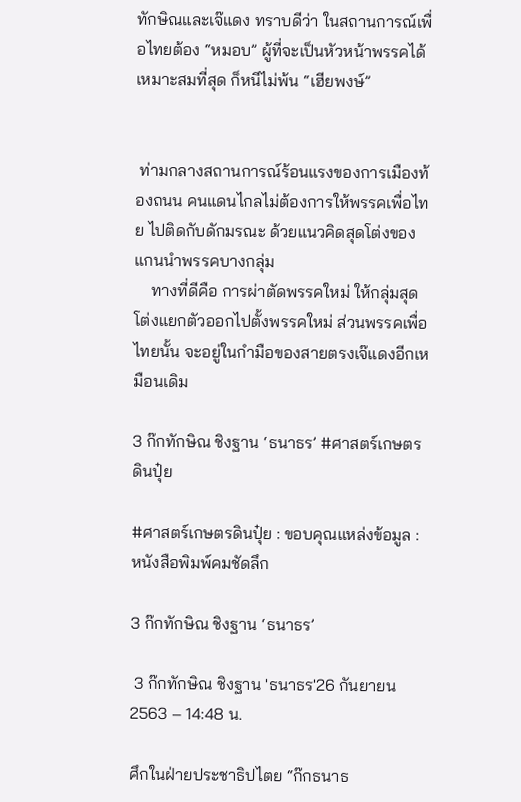ทักษิณและเจ๊แดง ทราบดีว่า ในสถานการณ์เพื่อไทยต้อง “หมอบ” ผู้ที่จะเป็นหัวหน้าพรรคได้เหมาะสมที่สุด ก็หนีไม่พ้น “เฮียพงษ์”


 ท่ามกลางสถานการณ์ร้อนแรงของการเมืองท้องถนน คนแดนไกลไม่ต้องการให้พรรคเพื่อไทย ไปติดกับดักมรณะ ด้วยแนวคิดสุดโต่งของแกนนำพรรคบางกลุ่ม
    ทางที่ดีคือ การผ่าตัดพรรคใหม่ ให้กลุ่มสุดโต่งแยกตัวออกไปตั้งพรรคใหม่ ส่วนพรรคเพื่อไทยนั้น จะอยู่ในกำมือของสายตรงเจ๊แดงอีกเหมือนเดิม

3 ก๊กทักษิณ ชิงฐาน ‘ธนาธร’ #ศาสตร์เกษตรดินปุ๋ย

#ศาสตร์เกษตรดินปุ๋ย : ขอบคุณแหล่งข้อมูล : หนังสือพิมพ์คมชัดลึก

3 ก๊กทักษิณ ชิงฐาน ‘ธนาธร’

 3 ก๊กทักษิณ ชิงฐาน 'ธนาธร'26 กันยายน 2563 – 14:48 น.

ศึกในฝ่ายประชาธิปไตย “ก๊กธนาธ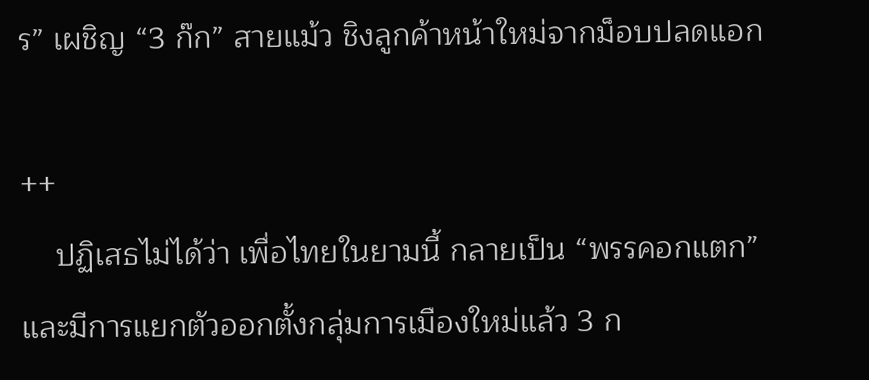ร” เผชิญ “3 ก๊ก” สายแม้ว ชิงลูกค้าหน้าใหม่จากม็อบปลดแอก

++
    ปฏิเสธไม่ได้ว่า เพื่อไทยในยามนี้ กลายเป็น “พรรคอกแตก” และมีการแยกตัวออกตั้งกลุ่มการเมืองใหม่แล้ว 3 ก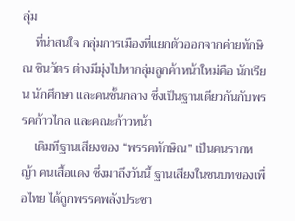ลุ่ม
    ที่น่าสนใจ กลุ่มการเมืองที่แยกตัวออกจากค่ายทักษิณ ชินวัตร ต่างมีมุ่งไปหากลุ่มลูกค้าหน้าใหม่คือ นักเรียน นักศึกษา และคนชั้นกลาง ซึ่งเป็นฐานเดียวกันกับพรรคก้าวไกล และคณะก้าวหน้า
    เดิมทีฐานเสียงของ “พรรคทักษิณ” เป็นคนรากหญ้า คนเสื้อแดง ซึ่งมาถึงวันนี้ ฐานเสียงในชนบทของเพื่อไทย ได้ถูกพรรคพลังประชา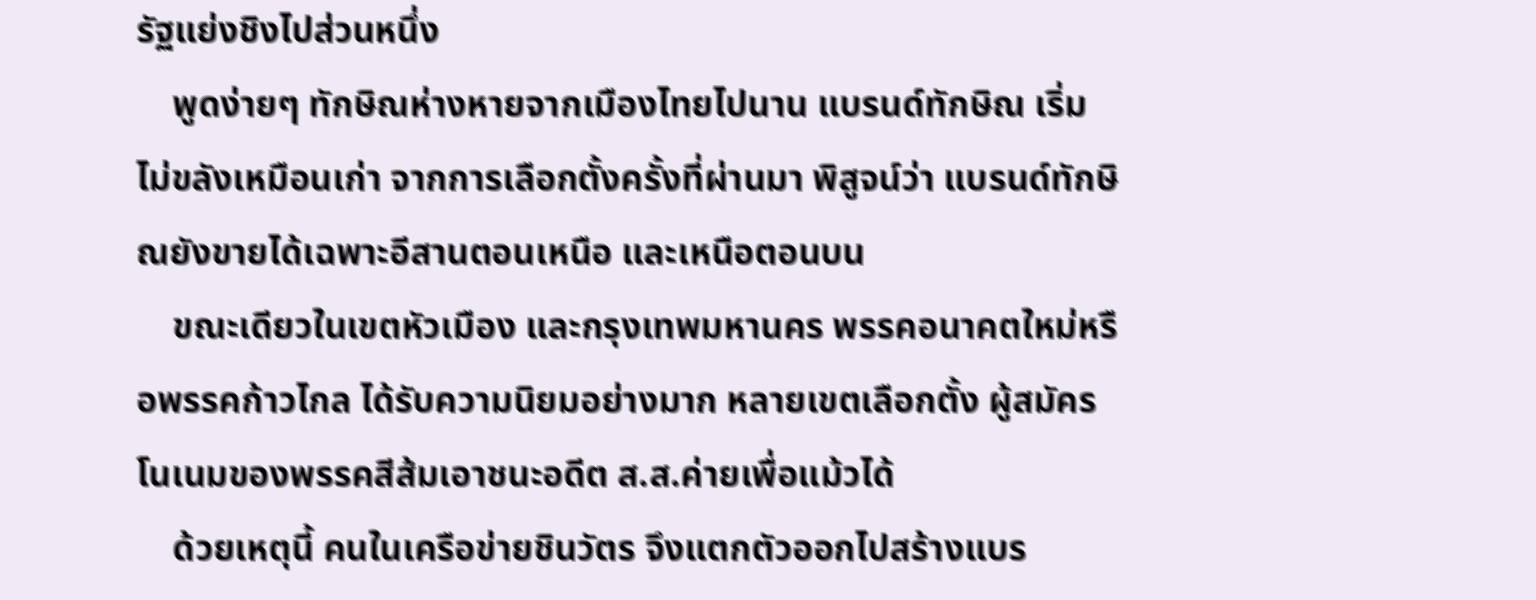รัฐแย่งชิงไปส่วนหนึ่ง
    พูดง่ายๆ ทักษิณห่างหายจากเมืองไทยไปนาน แบรนด์ทักษิณ เริ่มไม่ขลังเหมือนเก่า จากการเลือกตั้งครั้งที่ผ่านมา พิสูจน์ว่า แบรนด์ทักษิณยังขายได้เฉพาะอีสานตอนเหนือ และเหนือตอนบน
    ขณะเดียวในเขตหัวเมือง และกรุงเทพมหานคร พรรคอนาคตใหม่หรือพรรคก้าวไกล ได้รับความนิยมอย่างมาก หลายเขตเลือกตั้ง ผู้สมัครโนเนมของพรรคสีส้มเอาชนะอดีต ส.ส.ค่ายเพื่อแม้วได้
    ด้วยเหตุนี้ คนในเครือข่ายชินวัตร จึงแตกตัวออกไปสร้างแบร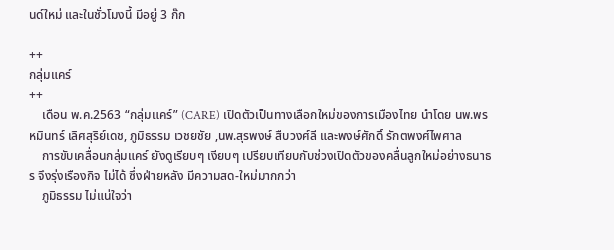นด์ใหม่ และในชั่วโมงนี้ มีอยู่ 3 ก๊ก

++
กลุ่มแคร์
++
    เดือน พ.ค.2563 “กลุ่มแคร์” (CARE) เปิดตัวเป็นทางเลือกใหม่ของการเมืองไทย นำโดย นพ.พรหมินทร์ เลิศสุริย์เดช, ภูมิธรรม เวชยชัย ,นพ.สุรพงษ์ สืบวงศ์ลี และพงษ์ศักดิ์ รักตพงศ์ไพศาล
    การขับเคลื่อนกลุ่มแคร์ ยังดูเรียบๆ เงียบๆ เปรียบเทียบกับช่วงเปิดตัวของคลื่นลูกใหม่อย่างธนาธร จึงรุ่งเรืองกิจ ไม่ได้ ซึ่งฝ่ายหลัง มีความสด-ใหม่มากกว่า
    ภูมิธรรม ไม่แน่ใจว่า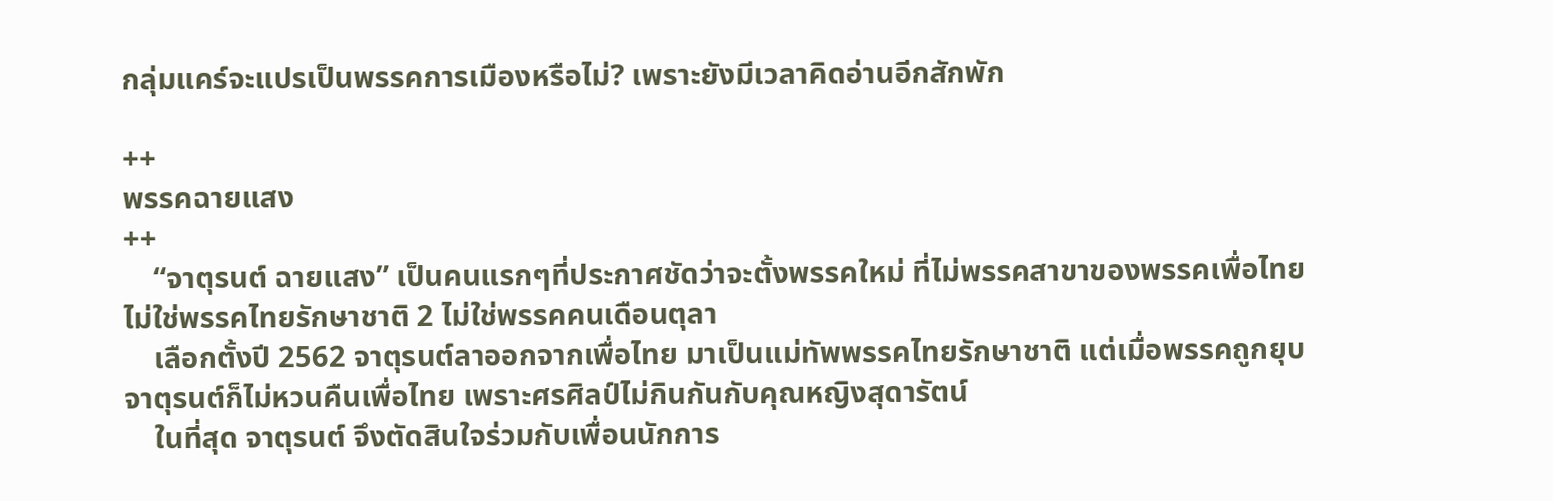กลุ่มแคร์จะแปรเป็นพรรคการเมืองหรือไม่? เพราะยังมีเวลาคิดอ่านอีกสักพัก

++
พรรคฉายแสง
++
    “จาตุรนต์ ฉายแสง” เป็นคนแรกๆที่ประกาศชัดว่าจะตั้งพรรคใหม่ ที่ไม่พรรคสาขาของพรรคเพื่อไทย ไม่ใช่พรรคไทยรักษาชาติ 2 ไม่ใช่พรรคคนเดือนตุลา
    เลือกตั้งปี 2562 จาตุรนต์ลาออกจากเพื่อไทย มาเป็นแม่ทัพพรรคไทยรักษาชาติ แต่เมื่อพรรคถูกยุบ จาตุรนต์ก็ไม่หวนคืนเพื่อไทย เพราะศรศิลป์ไม่กินกันกับคุณหญิงสุดารัตน์
    ในที่สุด จาตุรนต์ จึงตัดสินใจร่วมกับเพื่อนนักการ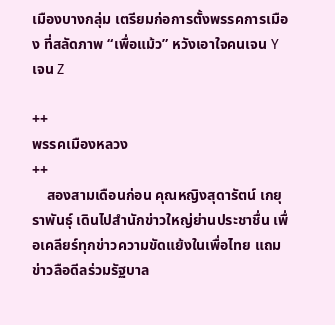เมืองบางกลุ่ม เตรียมก่อการตั้งพรรคการเมือง ที่สลัดภาพ “เพื่อแม้ว” หวังเอาใจคนเจน Y เจน Z

++
พรรคเมืองหลวง
++
    สองสามเดือนก่อน คุณหญิงสุดารัตน์ เกยุราพันธุ์ เดินไปสำนักข่าวใหญ่ย่านประชาชื่น เพื่อเคลียร์ทุกข่าวความขัดแย้งในเพื่อไทย แถมข่าวลือดีลร่วมรัฐบาล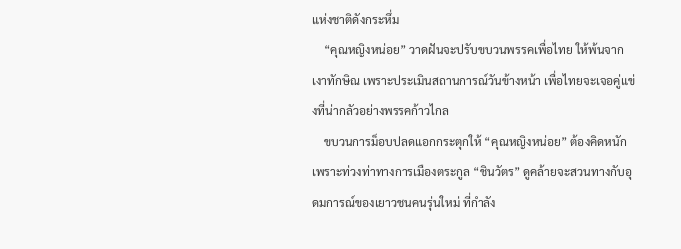แห่งชาติดังกระหึ่ม
    “คุณหญิงหน่อย” วาดฝันจะปรับขบวนพรรคเพื่อไทย ให้พ้นจากเงาทักษิณ เพราะประเมินสถานการณ์วันข้างหน้า เพื่อไทยจะเจอคู่แข่งที่น่ากลัวอย่างพรรคก้าวไกล
    ขบวนการม็อบปลดแอกกระตุกให้ “คุณหญิงหน่อย” ต้องคิดหนัก เพราะท่วงท่าทางการเมืองตระกูล “ชินวัตร” ดูคล้ายจะสวนทางกับอุดมการณ์ของเยาวชนคนรุ่นใหม่ ที่กำลัง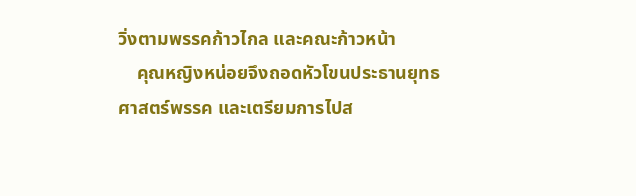วิ่งตามพรรคก้าวไกล และคณะก้าวหน้า
    คุณหญิงหน่อยจึงถอดหัวโขนประธานยุทธศาสตร์พรรค และเตรียมการไปส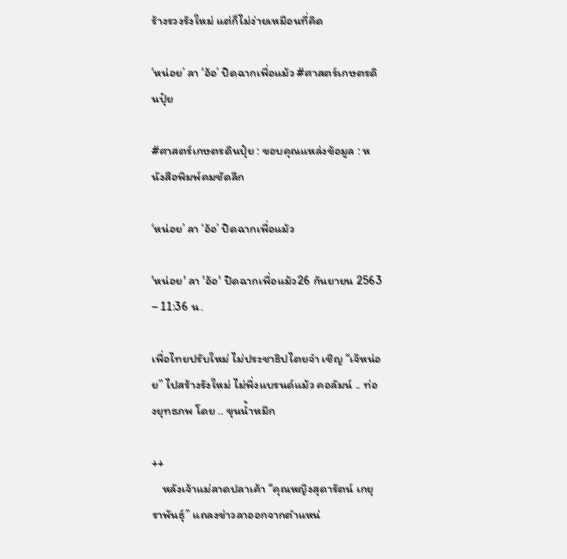ร้างรวงรังใหม่ แต่ก็ไม่ง่ายเหมือนที่คิด

‘หน่อย’ ลา ‘อ้อ’ ปิดฉากเพื่อแม้ว #ศาสตร์เกษตรดินปุ๋ย

#ศาสตร์เกษตรดินปุ๋ย : ขอบคุณแหล่งข้อมูล : หนังสือพิมพ์คมชัดลึก

‘หน่อย’ ลา ‘อ้อ’ ปิดฉากเพื่อแม้ว

'หน่อย' ลา 'อ้อ' ปิดฉากเพื่อแม้ว26 กันยายน 2563 – 11:36 น.

เพื่อไทยปรับใหม่ ไม่ประชาธิปไตยจ๋า เชิญ “เจ๊หน่อย” ไปสร้างรังใหม่ ไม่พึ่งแบรนด์แม้ว คอลัมน์ .. ท่องยุทธภพ โดย .. ขุนน้ำหมึก

++
    หลังเจ้าแม่ลาดปลาเค้า “คุณหญิงสุดารัตน์ เกยุราพันธุ์” แถลงข่าวลาออกจากตำแหน่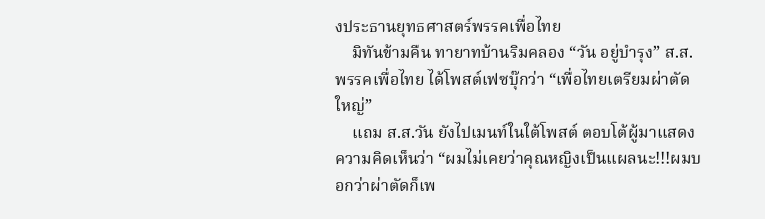งประธานยุทธศาสตร์พรรคเพื่อไทย
    มิทันข้ามคืน ทายาทบ้านริมคลอง “วัน อยู่บำรุง” ส.ส.พรรคเพื่อไทย ได้โพสต์เฟซบุ๊กว่า “เพื่อไทยเตรียมผ่าตัดใหญ่”
    แถม ส.ส.วัน ยังไปเมนท์ในใต้โพสต์ ตอบโต้ผู้มาแสดงความคิดเห็นว่า “ผมไม่เคยว่าคุณหญิงเป็นแผลนะ!!!ผมบอกว่าผ่าตัดก็เพ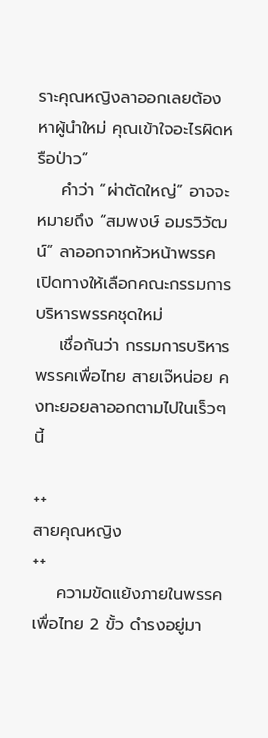ราะคุณหญิงลาออกเลยต้องหาผู้นำใหม่ คุณเข้าใจอะไรผิดหรือป่าว”
    คำว่า “ผ่าตัดใหญ่” อาจจะหมายถึง “สมพงษ์ อมรวิวัฒน์” ลาออกจากหัวหน้าพรรค เปิดทางให้เลือกคณะกรรมการบริหารพรรคชุดใหม่
    เชื่อกันว่า กรรมการบริหารพรรคเพื่อไทย สายเจ๊หน่อย คงทะยอยลาออกตามไปในเร็วๆนี้

++
สายคุณหญิง
++
    ความขัดแย้งภายในพรรคเพื่อไทย 2 ขั้ว ดำรงอยู่มา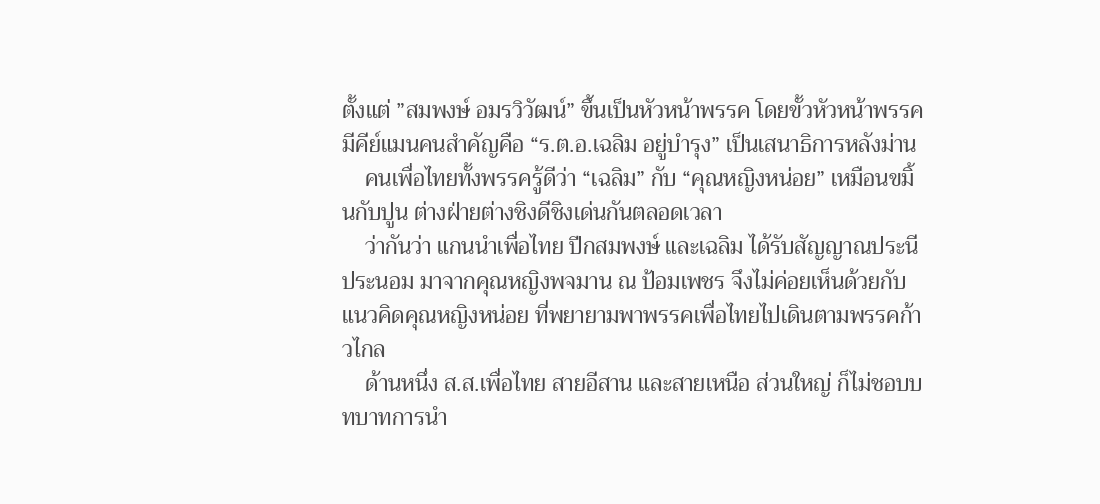ตั้งแต่ ”สมพงษ์ อมรวิวัฒน์” ขึ้นเป็นหัวหน้าพรรค โดยขั้วหัวหน้าพรรค มีคีย์แมนคนสำคัญคือ “ร.ต.อ.เฉลิม อยู่บำรุง” เป็นเสนาธิการหลังม่าน
    คนเพื่อไทยทั้งพรรครู้ดีว่า “เฉลิม” กับ “คุณหญิงหน่อย” เหมือนขมิ้นกับปูน ต่างฝ่ายต่างชิงดีชิงเด่นกันตลอดเวลา
    ว่ากันว่า แกนนำเพื่อไทย ปีกสมพงษ์ และเฉลิม ได้รับสัญญาณประนีประนอม มาจากคุณหญิงพจมาน ณ ป้อมเพชร จึงไม่ค่อยเห็นด้วยกับแนวคิดคุณหญิงหน่อย ที่พยายามพาพรรคเพื่อไทยไปเดินตามพรรคก้าวไกล
    ด้านหนึ่ง ส.ส.เพื่อไทย สายอีสาน และสายเหนือ ส่วนใหญ่ ก็ไม่ชอบบทบาทการนำ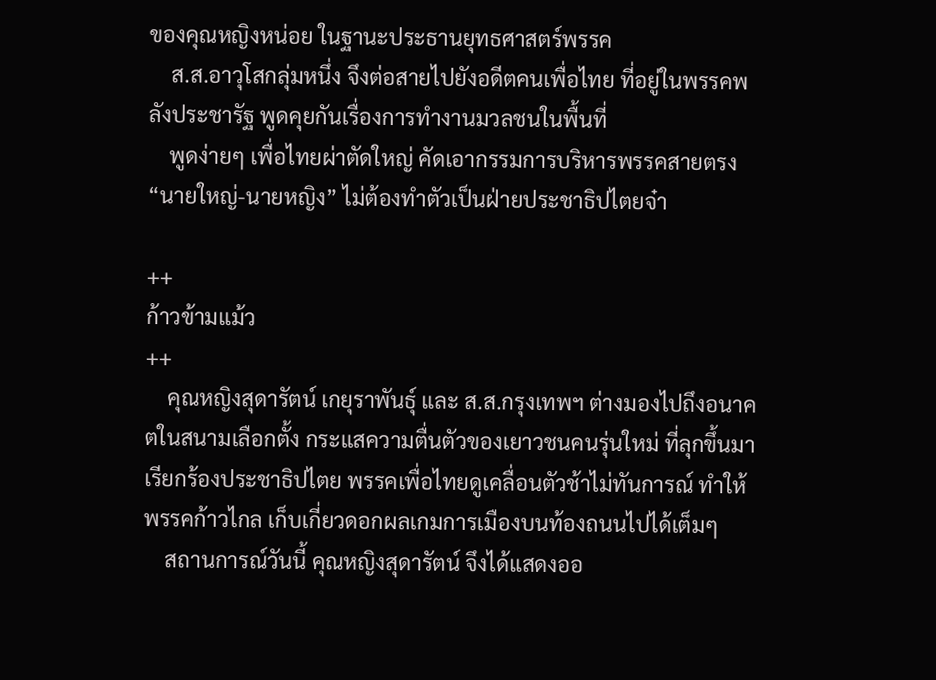ของคุณหญิงหน่อย ในฐานะประธานยุทธศาสตร์พรรค
    ส.ส.อาวุโสกลุ่มหนึ่ง จึงต่อสายไปยังอดีตคนเพื่อไทย ที่อยู่ในพรรคพลังประชารัฐ พูดคุยกันเรื่องการทำงานมวลชนในพื้นที่
    พูดง่ายๆ เพื่อไทยผ่าตัดใหญ่ คัดเอากรรมการบริหารพรรคสายตรง “นายใหญ่-นายหญิง” ไม่ต้องทำตัวเป็นฝ่ายประชาธิปไตยจ๋า

++
ก้าวข้ามแม้ว
++
    คุณหญิงสุดารัตน์ เกยุราพันธุ์ และ ส.ส.กรุงเทพฯ ต่างมองไปถึงอนาคตในสนามเลือกตั้ง กระแสความตื่นตัวของเยาวชนคนรุ่นใหม่ ที่ลุกขึ้นมาเรียกร้องประชาธิปไตย พรรคเพื่อไทยดูเคลื่อนตัวช้าไม่ทันการณ์ ทำให้พรรคก้าวไกล เก็บเกี่ยวดอกผลเกมการเมืองบนท้องถนนไปได้เต็มๆ
    สถานการณ์วันนี้ คุณหญิงสุดารัตน์ จึงได้แสดงออ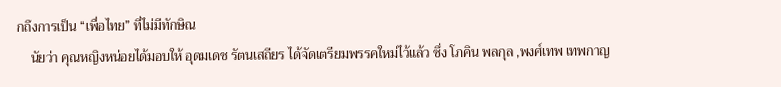กถึงการเป็น “เพื่อไทย” ที่ไม่มีทักษิณ
    นัยว่า คุณหญิงหน่อยได้มอบให้ อุดมเดช รัตนเสถียร ได้จัดเตรียมพรรคใหม่ไว้แล้ว ซึ่ง โภคิน พลกุล ,พงศ์เทพ เทพกาญ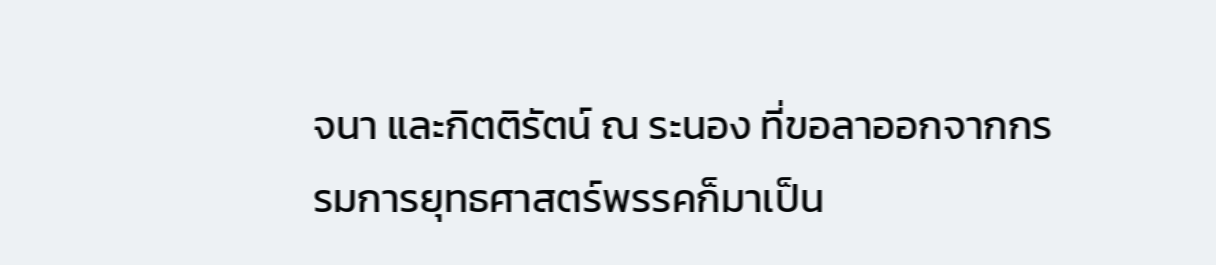จนา และกิตติรัตน์ ณ ระนอง ที่ขอลาออกจากกรรมการยุทธศาสตร์พรรคก็มาเป็น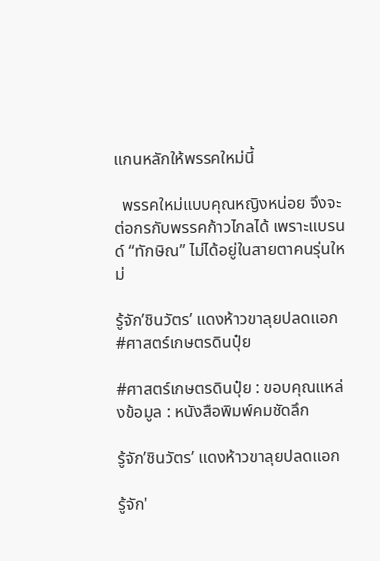แกนหลักให้พรรคใหม่นี้

  พรรคใหม่แบบคุณหญิงหน่อย จึงจะต่อกรกับพรรคก้าวไกลได้ เพราะแบรนด์ “ทักษิณ” ไม่ได้อยู่ในสายตาคนรุ่นใหม่

รู้จัก’ชินวัตร’ แดงห้าวขาลุยปลดแอก #ศาสตร์เกษตรดินปุ๋ย

#ศาสตร์เกษตรดินปุ๋ย : ขอบคุณแหล่งข้อมูล : หนังสือพิมพ์คมชัดลึก

รู้จัก’ชินวัตร’ แดงห้าวขาลุยปลดแอก

รู้จัก'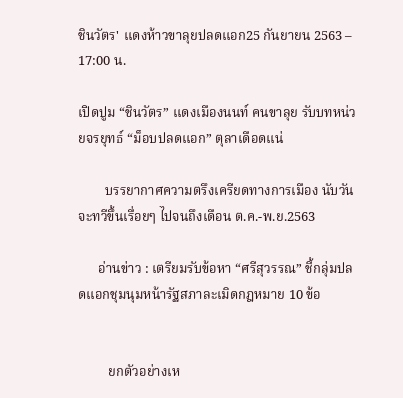ชินวัตร' แดงห้าวขาลุยปลดแอก25 กันยายน 2563 – 17:00 น.

เปิดปูม “ชินวัตร” แดงเมืองนนท์ คนขาลุย รับบทหน่วยจรยุทธ์ “ม็อบปลดแอก” ตุลาเดือดแน่

        บรรยากาศความตรึงเครียดทางการเมือง นับวันจะทวีขึ้นเรื่อยๆ ไปจนถึงเดือน ต.ค.-พ.ย.2563

      อ่านข่าว : เตรียมรับข้อหา “ศรีสุวรรณ” ชี้กลุ่มปลดแอกชุมนุมหน้ารัฐสภาละเมิดกฎหมาย 10 ข้อ


         ยกตัวอย่างเห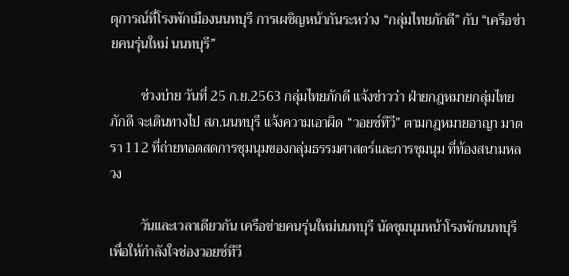ตุการณ์ที่โรงพักเมืองนนทบุรี การเผชิญหน้ากันระหว่าง “กลุ่มไทยภักดี” กับ “เครือข่ายคนรุ่นใหม่ นนทบุรี”

         ช่วงบ่าย วันที่ 25 ก.ย.2563 กลุ่มไทยภักดี แจ้งข่าวว่า ฝ่ายกฎหมายกลุ่มไทยภักดี จะเดินทางไป สภ.นนทบุรี แจ้งความเอาผิด “วอยซ์ทีวี” ตามกฎหมายอาญา มาตรา 112 ที่ถ่ายทอดสดการชุมนุมของกลุ่มธรรมศาสตร์และการชุมนุม ที่ท้องสนามหลวง

         วันและเวลาเดียวกัน เครือข่ายคนรุ่นใหม่นนทบุรี นัดชุมนุมหน้าโรงพักนนทบุรี เพื่อให้กำลังใจช่องวอยซ์ทีวี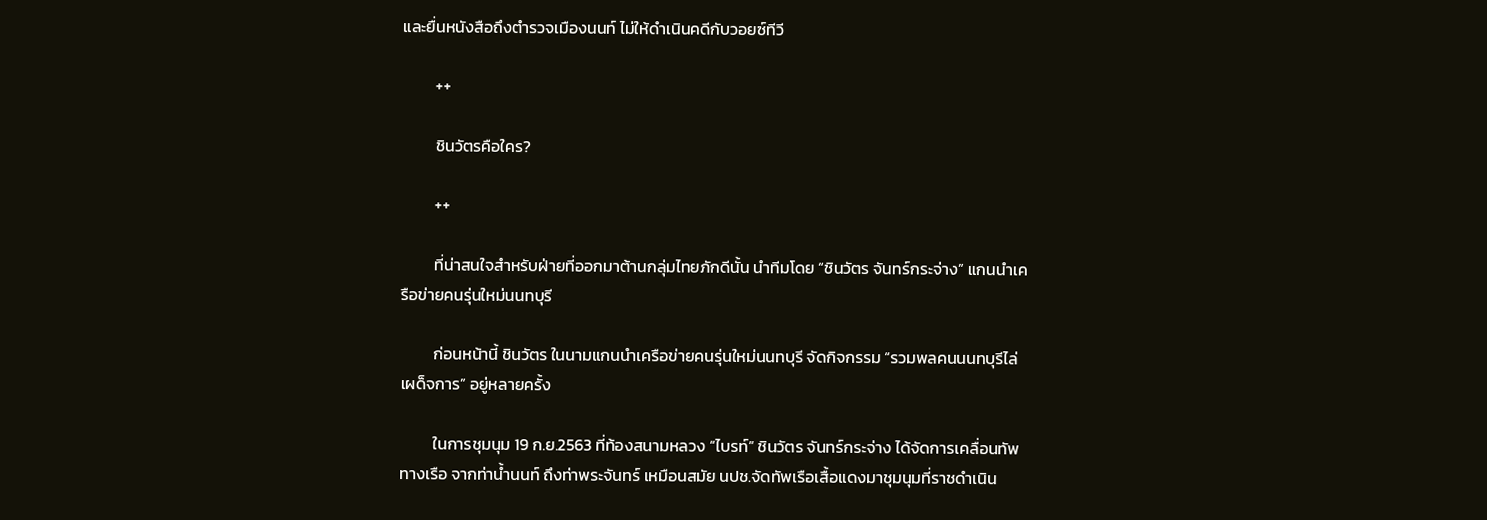และยื่นหนังสือถึงตำรวจเมืองนนท์ ไม่ให้ดำเนินคดีกับวอยซ์ทีวี

         ++

         ชินวัตรคือใคร?

         ++

         ที่น่าสนใจสำหรับฝ่ายที่ออกมาต้านกลุ่มไทยภักดีนั้น นำทีมโดย “ชินวัตร จันทร์กระจ่าง” แกนนำเครือข่ายคนรุ่นใหม่นนทบุรี

         ก่อนหน้านี้ ชินวัตร ในนามแกนนำเครือข่ายคนรุ่นใหม่นนทบุรี จัดกิจกรรม “รวมพลคนนนทบุรีไล่เผด็จการ” อยู่หลายครั้ง

         ในการชุมนุม 19 ก.ย.2563 ที่ท้องสนามหลวง “ไบรท์” ชินวัตร จันทร์กระจ่าง ได้จัดการเคลื่อนทัพทางเรือ จากท่าน้ำนนท์ ถึงท่าพระจันทร์ เหมือนสมัย นปช.จัดทัพเรือเสื้อแดงมาชุมนุมที่ราชดำเนิน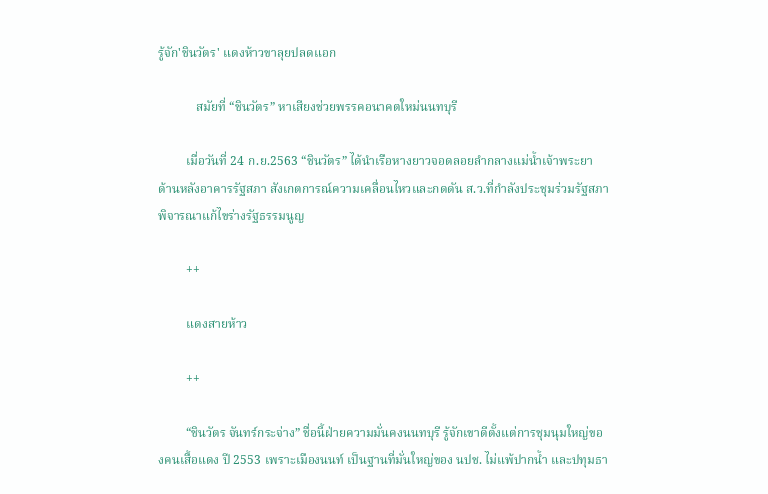รู้จัก'ชินวัตร' แดงห้าวขาลุยปลดแอก

            สมัยที่ “ชินวัตร” หาเสียงช่วยพรรคอนาคตใหม่นนทบุรี

         เมื่อวันที่ 24 ก.ย.2563 “ชินวัตร” ได้นำเรือหางยาวจอดลอยลำกลางแม่น้ำเจ้าพระยา ด้านหลังอาคารรัฐสภา สังเกตการณ์ความเคลื่อนไหวและกดดัน ส.ว.ที่กำลังประชุมร่วมรัฐสภาพิจารณาแก้ไขร่างรัฐธรรมนูญ

         ++

         แดงสายห้าว

         ++

         “ชินวัตร จันทร์กระจ่าง” ชื่อนี้ฝ่ายความมั่นคงนนทบุรี รู้จักเขาดีตั้งแต่การชุมนุมใหญ่ของคนเสื้อแดง ปี 2553 เพราะเมืองนนท์ เป็นฐานที่มั่นใหญ่ของ นปช. ไม่แพ้ปากน้ำ และปทุมธา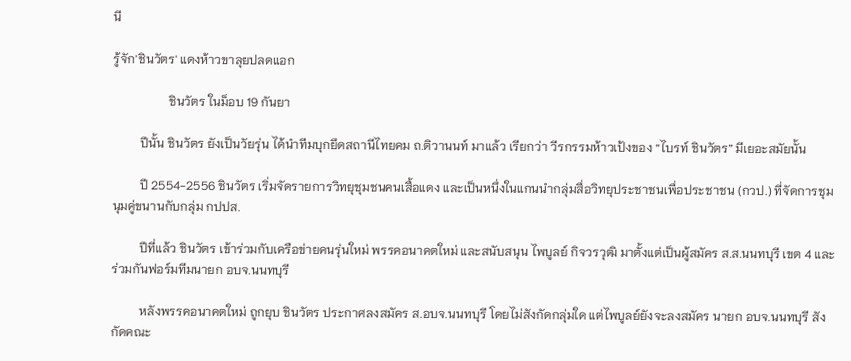นี

รู้จัก'ชินวัตร' แดงห้าวขาลุยปลดแอก

                  ชินวัตร ในม็อบ 19 กันยา

         ปีนั้น ชินวัตร ยังเป็นวัยรุ่น ได้นำทีมบุกยึดสถานีไทยคม ถ.ติวานนท์ มาแล้ว เรียกว่า วีรกรรมห้าวเป้งของ “ไบรท์ ชินวัตร” มีเยอะสมัยนั้น

         ปี 2554-2556 ชินวัตร เริ่มจัดรายการวิทยุชุมชนคนเสื้อแดง และเป็นหนึ่งในแกนนำกลุ่มสื่อวิทยุประชาชนเพื่อประชาชน (กวป.) ที่จัดการชุมนุมคู่ขนานกับกลุ่ม กปปส.

         ปีที่แล้ว ชินวัตร เข้าร่วมกับเครือข่ายคนรุ่นใหม่ พรรคอนาคตใหม่ และสนับสนุน ไพบูลย์ กิจวรวุฒิ มาตั้งแต่เป็นผู้สมัคร ส.ส.นนทบุรี เขต 4 และร่วมกันฟอร์มทีมนายก อบจ.นนทบุรี

         หลังพรรคอนาคตใหม่ ถูกยุบ ชินวัตร ประกาศลงสมัคร ส.อบจ.นนทบุรี โดยไม่สังกัดกลุ่มใด แต่ไพบูลย์ยังจะลงสมัคร นายก อบจ.นนทบุรี สังกัดคณะ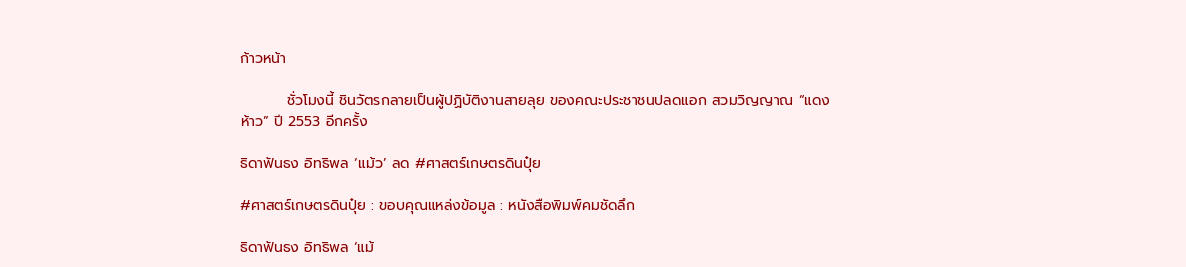ก้าวหน้า

         ชั่วโมงนี้ ชินวัตรกลายเป็นผู้ปฏิบัติงานสายลุย ของคณะประชาชนปลดแอก สวมวิญญาณ “แดงห้าว” ปี 2553 อีกครั้ง

ธิดาฟันธง อิทธิพล ‘แม้ว’ ลด #ศาสตร์เกษตรดินปุ๋ย

#ศาสตร์เกษตรดินปุ๋ย : ขอบคุณแหล่งข้อมูล : หนังสือพิมพ์คมชัดลึก

ธิดาฟันธง อิทธิพล ‘แม้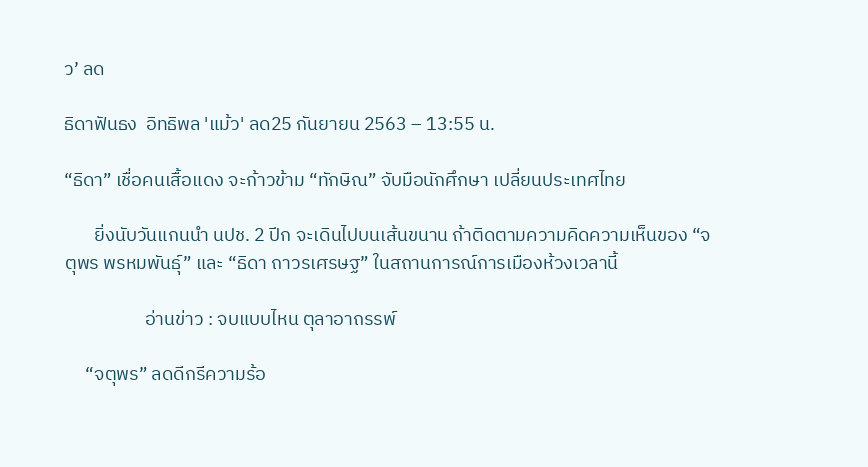ว’ ลด

ธิดาฟันธง  อิทธิพล 'แม้ว' ลด25 กันยายน 2563 – 13:55 น.

“ธิดา” เชื่อคนเสื้อแดง จะก้าวข้าม “ทักษิณ” จับมือนักศึกษา เปลี่ยนประเทศไทย

       ยิ่งนับวันแกนนำ นปช. 2 ปีก จะเดินไปบนเส้นขนาน ถ้าติดตามความคิดความเห็นของ “จตุพร พรหมพันธุ์” และ “ธิดา ถาวรเศรษฐ” ในสถานการณ์การเมืองห้วงเวลานี้

                   อ่านข่าว : จบแบบไหน ตุลาอาถรรพ์

     “จตุพร” ลดดีกรีความร้อ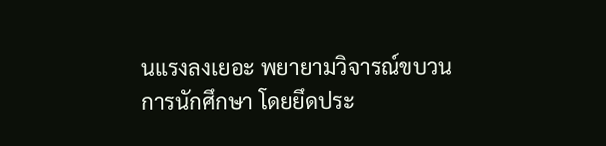นแรงลงเยอะ พยายามวิจารณ์ขบวนการนักศึกษา โดยยึดประ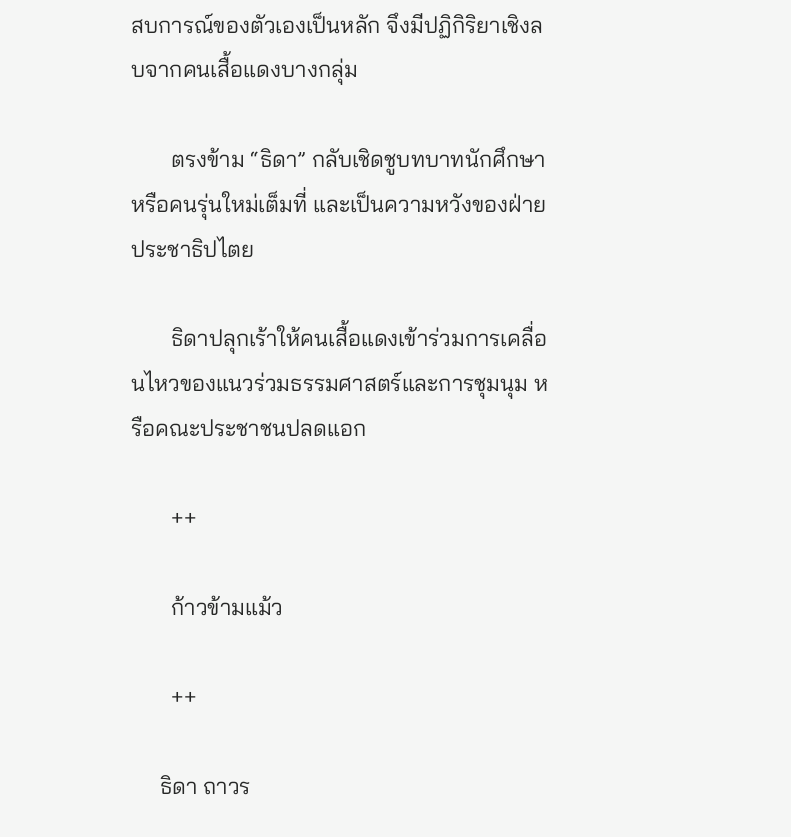สบการณ์ของตัวเองเป็นหลัก จึงมีปฏิกิริยาเชิงลบจากคนเสื้อแดงบางกลุ่ม

       ตรงข้าม “ธิดา” กลับเชิดชูบทบาทนักศึกษา หรือคนรุ่นใหม่เต็มที่ และเป็นความหวังของฝ่ายประชาธิปไตย

       ธิดาปลุกเร้าให้คนเสื้อแดงเข้าร่วมการเคลื่อนไหวของแนวร่วมธรรมศาสตร์และการชุมนุม หรือคณะประชาชนปลดแอก

       ++

       ก้าวข้ามแม้ว

       ++

     ธิดา ถาวร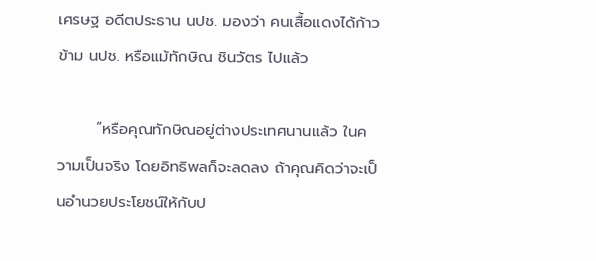เศรษฐ อดีตประธาน นปช. มองว่า คนเสื้อแดงได้ก้าวข้าม นปช. หรือแม้ทักษิณ ชินวัตร ไปแล้ว

       “หรือคุณทักษิณอยู่ต่างประเทศนานแล้ว ในความเป็นจริง โดยอิทธิพลก็จะลดลง ถ้าคุณคิดว่าจะเป็นอำนวยประโยชน์ให้กับป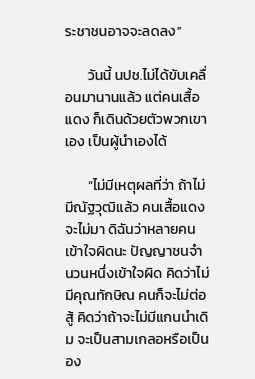ระชาชนอาจจะลดลง”

       วันนี้ นปช.ไม่ได้ขับเคลื่อนมานานแล้ว แต่คนเสื้อแดง ก็เดินด้วยตัวพวกเขาเอง เป็นผู้นำเองได้

       “ไม่มีเหตุผลที่ว่า ถ้าไม่มีณัฐวุฒิแล้ว คนเสื้อแดงจะไม่มา ดิฉันว่าหลายคนเข้าใจผิดนะ ปัญญาชนจำนวนหนึ่งเข้าใจผิด คิดว่าไม่มีคุณทักษิณ คนก็จะไม่ต่อสู้ คิดว่าถ้าจะไม่มีแกนนำเดิม จะเป็นสามเกลอหรือเป็นอง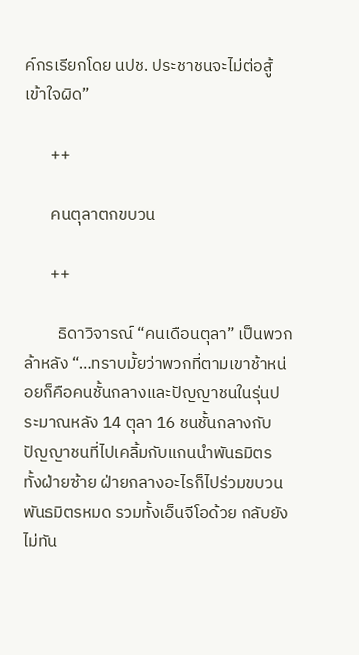ค์กรเรียกโดย นปช. ประชาชนจะไม่ต่อสู้ เข้าใจผิด”

       ++

       คนตุลาตกขบวน

       ++

         ธิดาวิจารณ์ “คนเดือนตุลา” เป็นพวกล้าหลัง “…ทราบมั้ยว่าพวกที่ตามเขาช้าหน่อยก็คือคนชั้นกลางและปัญญาชนในรุ่นประมาณหลัง 14 ตุลา 16 ชนชั้นกลางกับปัญญาชนที่ไปเคลิ้มกับแกนนำพันธมิตร ทั้งฝ่ายซ้าย ฝ่ายกลางอะไรก็ไปร่วมขบวนพันธมิตรหมด รวมทั้งเอ็นจีโอด้วย กลับยังไม่ทัน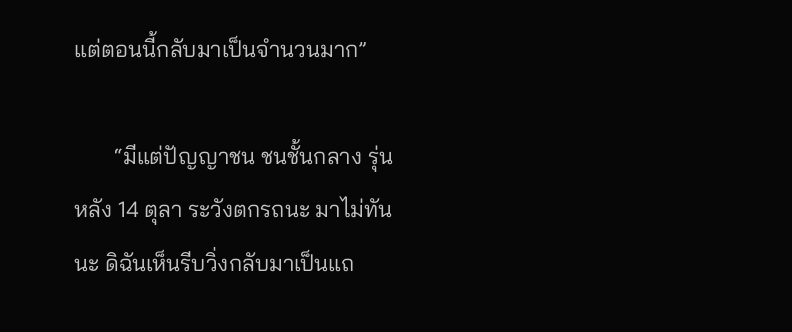แต่ตอนนี้กลับมาเป็นจำนวนมาก”

       “มีแต่ปัญญาชน ชนชั้นกลาง รุ่นหลัง 14 ตุลา ระวังตกรถนะ มาไม่ทันนะ ดิฉันเห็นรีบวิ่งกลับมาเป็นแถ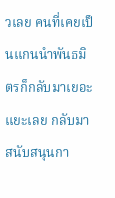วเลย คนที่เคยเป็นแกนนำพันธมิตรก็กลับมาเยอะแยะเลย กลับมาสนับสนุนกา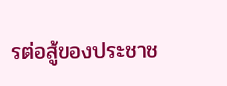รต่อสู้ของประชาช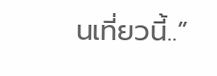นเที่ยวนี้..”